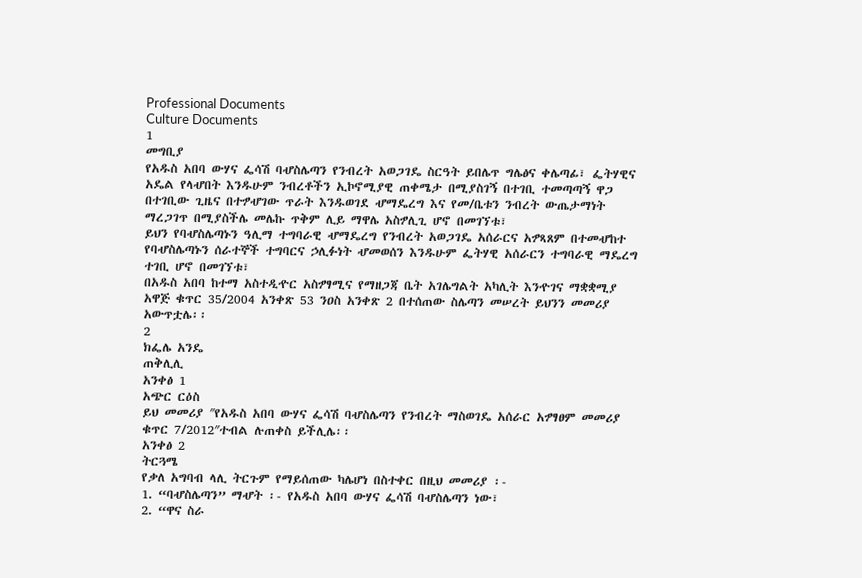Professional Documents
Culture Documents
1
መግቢያ
የአዱስ አበባ ውሃና ፌሳሽ ባሇስሌጣን የንብረት አወጋገዴ ስርዓት ይበሌጥ ግሌፅና ቀሌጣፊ፣ ፌትሃዊና
አዴል የላሇበት እንዱሁም ንብረቶችን ኢኮኖሚያዊ ጠቀሜታ በሚያስገኝ በተገቢ ተመጣጣኝ ዋጋ
በተገቢው ጊዜና በተፇሇገው ጥራት እንዱወገደ ሇማዴረግ እና የመ/ቤቱን ንብረት ውጤታማነት
ማረጋገጥ በሚያስችሌ መሌኩ ጥቅም ሊይ ማዋሌ አስፇሊጊ ሆኖ በመገኘቱ፣
ይህን የባሇስሌጣኑን ዓሊማ ተግባራዊ ሇማዴረግ የንብረት አወጋገዴ አሰራርና አፇጻጸም በተመሇከተ
የባሇስሌጣኑን ሰራተኞች ተግባርና ኃሊፉነት ሇመወሰን እንዱሁም ፌትሃዊ አሰራርን ተግባራዊ ማዴረግ
ተገቢ ሆኖ በመገኘቱ፣
በአዱስ አበባ ከተማ አስተዲዯር አስፇፃሚና የማዘጋጃ ቤት አገሌግልት አካሊት እንዯገና ማቋቋሚያ
አዋጅ ቁጥር 35/2004 አንቀጽ 53 ንዐስ አንቀጽ 2 በተሰጠው ስሌጣን መሠረት ይህንን መመሪያ
አውጥቷሌ፡፡
2
ክፌሌ አንዴ
ጠቅሊሊ
አንቀፅ 1
አጭር ርዕስ
ይህ መመሪያ ″የአዱስ አበባ ውሃና ፌሳሽ ባሇስሌጣን የንብረት ማስወገዴ አሰራር አፇፃፀም መመሪያ
ቁጥር 7/2012″ተብል ሉጠቀስ ይችሊሌ፡፡
አንቀፅ 2
ትርጓሜ
የቃለ አግባብ ላሊ ትርጉም የማይሰጠው ካሌሆነ በስተቀር በዚህ መመሪያ ፡-
1. “ባሇስሌጣን” ማሇት ፡- የአዱስ አበባ ውሃና ፌሳሽ ባሇስሌጣን ነው፣
2. “ዋና ስራ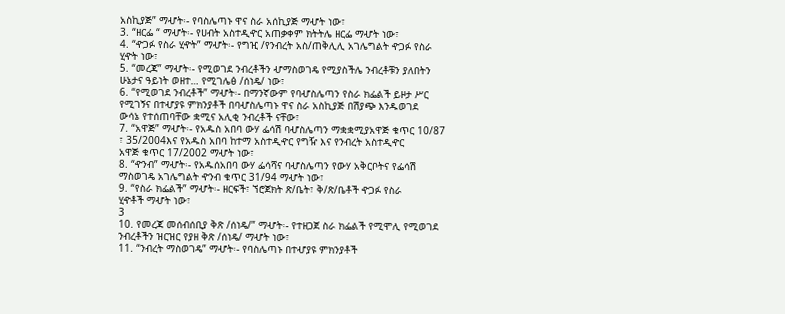አስኪያጅ” ማሇት፡- የባስሌጣኑ ዋና ስራ አሰኪያጅ ማሇት ነው፣
3. “ዘርፌ “ ማሇት፡- የሀብት አስተዲዯር አጠቃቀም ክትትሌ ዘርፌ ማሇት ነው፣
4. “ዯጋፉ የስራ ሂዯት” ማሇት፡- የግዢ /የንብረት አስ/ጠቅሊሊ አገሌግልት ዯጋፉ የስራ
ሂዯት ነው፣
5. “መረጃ” ማሇት፡- የሚወገደ ንብረቶችን ሇማስወገዴ የሚያስችሌ ንብረቶቹን ያለበትን
ሁኔታና ዓይነት ወዘተ… የሚገሌፅ /ሰነዴ/ ነው፣
6. “የሚወገደ ንብረቶች” ማሇት፡- በማንኛውም የባሇስሌጣን የስራ ክፌልች ይዞታ ሥር
የሚገኝና በተሇያዩ ምክንያቶች በባሇስሌጣኑ ዋና ስራ አስኪያጅ በሽያጭ እንዱወገደ
ውሳኔ የተሰጠባቸው ቋሚና አሊቂ ንብረቶች ናቸው፣
7. “አዋጅ” ማሇት፡- የአዱስ አበባ ውሃ ፌሳሽ ባሇስሌጣን ማቋቋሚያአዋጅ ቁጥር 10/87
፣ 35/2004እና የአዱስ አበባ ከተማ አስተዲዯር የግዥ እና የንብረት አስተዲዯር
አዋጅ ቁጥር 17/2002 ማሇት ነው፣
8. “ዯንብ” ማሇት፡- የአዱሰአበባ ውሃ ፌሳሻና ባሇስሌጣን የውሃ አቅርቦትና የፌሳሽ
ማስወገዴ አገሌግልት ዯንብ ቁጥር 31/94 ማሇት ነው፣
9. “የስራ ክፌልች” ማሇት፡- ዘርፍች፣ ኘሮጀክት ጽ/ቤት፣ ቅ/ጽ/ቤቶች ዯጋፉ የስራ
ሂዯቶች ማሇት ነው፣
3
10. የመረጃ መሰብሰቢያ ቅጽ /ሰነዴ/” ማሇት፡- የተዘጋጀ ስራ ክፌልች የሚሞሊ የሚወገደ
ንብረቶችን ዝርዝር የያዘ ቅጽ /ሰነዴ/ ማሇት ነው፣
11. “ንብረት ማስወገዴ” ማሇት፡- የባስሌጣኑ በተሇያዩ ምክንያቶች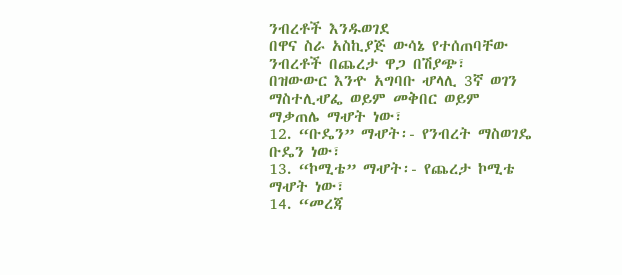ንብረቶች እንዱወገደ
በዋና ስራ አስኪያጅ ውሳኔ የተሰጠባቸው ንብረቶች በጨረታ ዋጋ በሽያጭ፣
በዝውውር እንዯ አግባቡ ሇላሊ 3ኛ ወገን ማስተሊሇፌ ወይም መቅበር ወይም
ማቃጠሌ ማሇት ነው፣
12. “ቡዴን” ማሇት፡- የንብረት ማስወገዴ ቡዴን ነው፣
13. “ኮሚቴ” ማሇት፡- የጨረታ ኮሚቴ ማሇት ነው፣
14. “መረጃ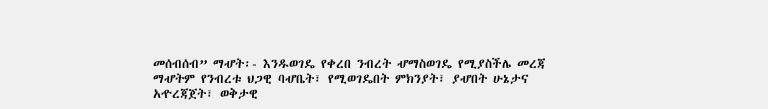መሰብሰብ” ማሇት፡- እንዱወገዴ የቀረበ ንብረት ሇማስወገዴ የሚያስችሌ መረጃ
ማሇትም የንብረቱ ህጋዊ ባሇቤት፣ የሚወገዴበት ምክንያት፣ ያሇበት ሁኔታና
አዯረጃጀት፣ ወቅታዊ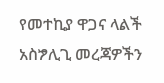የመተኪያ ዋጋና ላልች አስፇሊጊ መረጃዎችን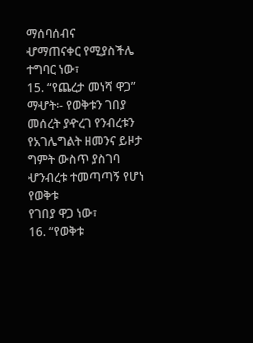ማሰባሰብና
ሇማጠናቀር የሚያስችሌ ተግባር ነው፣
15. “የጨረታ መነሻ ዋጋ” ማሇት፡- የወቅቱን ገበያ መሰረት ያዯረገ የንብረቱን
የአገሌግልት ዘመንና ይዞታ ግምት ውስጥ ያስገባ ሇንብረቱ ተመጣጣኝ የሆነ የወቅቱ
የገበያ ዋጋ ነው፣
16. “የወቅቱ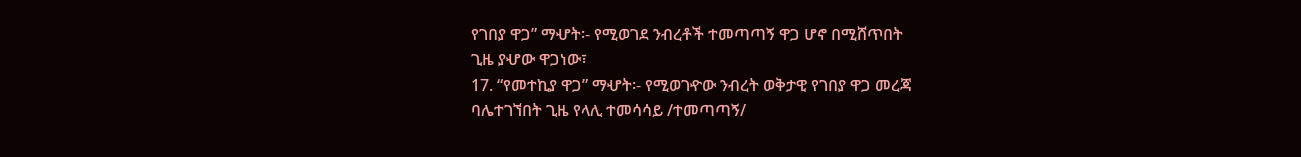የገበያ ዋጋ” ማሇት፡- የሚወገደ ንብረቶች ተመጣጣኝ ዋጋ ሆኖ በሚሸጥበት
ጊዜ ያሇው ዋጋነው፣
17. “የመተኪያ ዋጋ” ማሇት፡- የሚወገዯው ንብረት ወቅታዊ የገበያ ዋጋ መረጃ
ባሌተገኘበት ጊዜ የላሊ ተመሳሳይ /ተመጣጣኝ/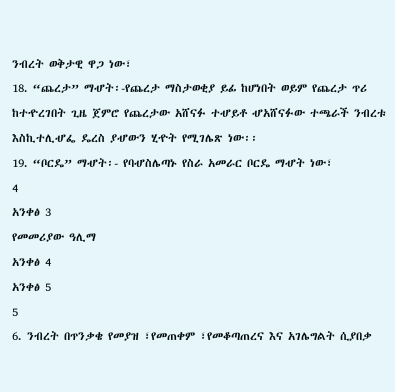ንብረት ወቅታዊ ዋጋ ነው፣
18. “ጨረታ” ማሇት፡-የጨረታ ማስታወቂያ ይፊ ከሆነበት ወይም የጨረታ ጥሪ
ከተዯረገበት ጊዜ ጀምሮ የጨረታው አሸናፉ ተሇይቶ ሇአሸናፉው ተጫራች ንብረቱ
እስኪተሊሇፌ ዴረስ ያሇውን ሂዯት የሚገሌጽ ነው፡፡
19. “ቦርዴ” ማሇት፡- የባሇስሌጣኑ የስራ አመራር ቦርዴ ማሇት ነው፣
4
አንቀፅ 3
የመመሪያው ዓሊማ
አንቀፅ 4
አንቀፅ 5
5
6. ንብረት በጥንቃቄ የመያዝ ፣የመጠቀም ፣የመቆጣጠረና እና አገሌግልት ሲያበቃ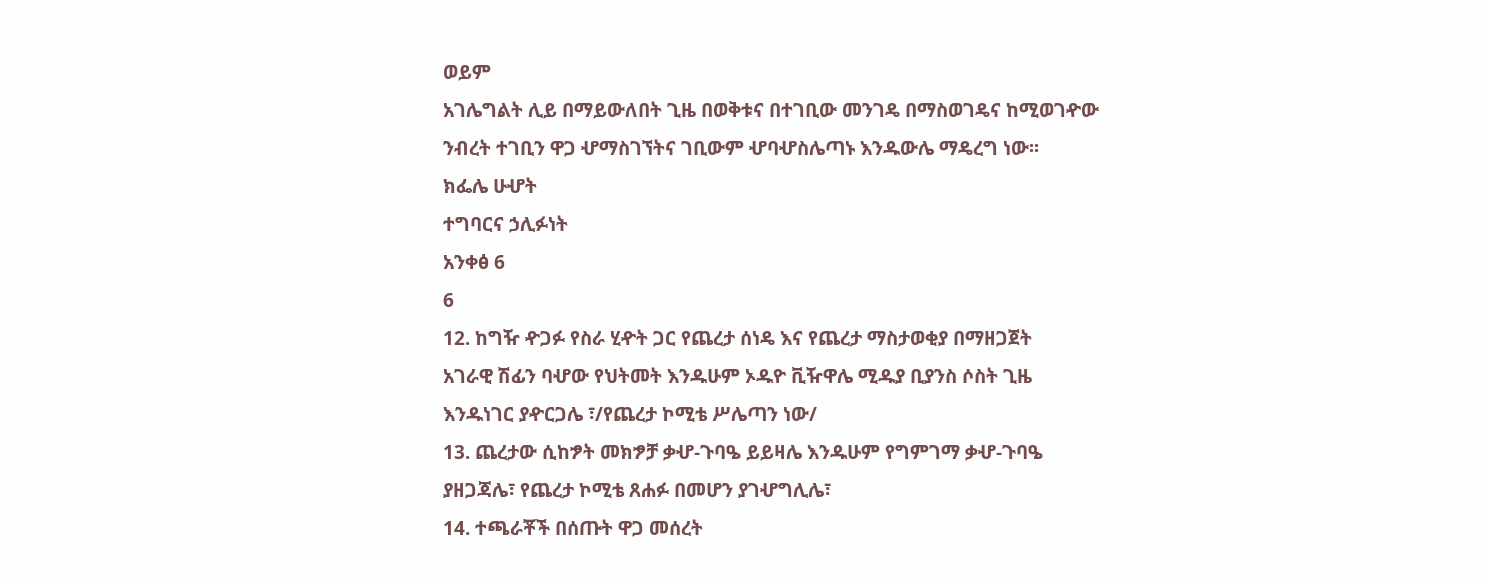ወይም
አገሌግልት ሊይ በማይውለበት ጊዜ በወቅቱና በተገቢው መንገዴ በማስወገዴና ከሚወገዯው
ንብረት ተገቢን ዋጋ ሇማስገኘትና ገቢውም ሇባሇስሌጣኑ እንዱውሌ ማዴረግ ነው፡፡
ክፌሌ ሁሇት
ተግባርና ኃሊፉነት
አንቀፅ 6
6
12. ከግዥ ዯጋፉ የስራ ሂዯት ጋር የጨረታ ሰነዴ እና የጨረታ ማስታወቂያ በማዘጋጀት
አገራዊ ሽፊን ባሇው የህትመት እንዱሁም ኦዱዮ ቪዥዋሌ ሚዱያ ቢያንስ ሶስት ጊዜ
እንዱነገር ያዯርጋሌ ፣/የጨረታ ኮሚቴ ሥሌጣን ነው/
13. ጨረታው ሲከፇት መክፇቻ ቃሇ-ጉባዔ ይይዛሌ እንዱሁም የግምገማ ቃሇ-ጉባዔ
ያዘጋጃሌ፣ የጨረታ ኮሚቴ ጸሐፉ በመሆን ያገሇግሊሌ፣
14. ተጫራቾች በሰጡት ዋጋ መሰረት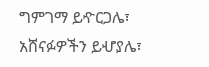ግምገማ ይዯርጋሌ፣ አሸናፉዎችን ይሇያሌ፣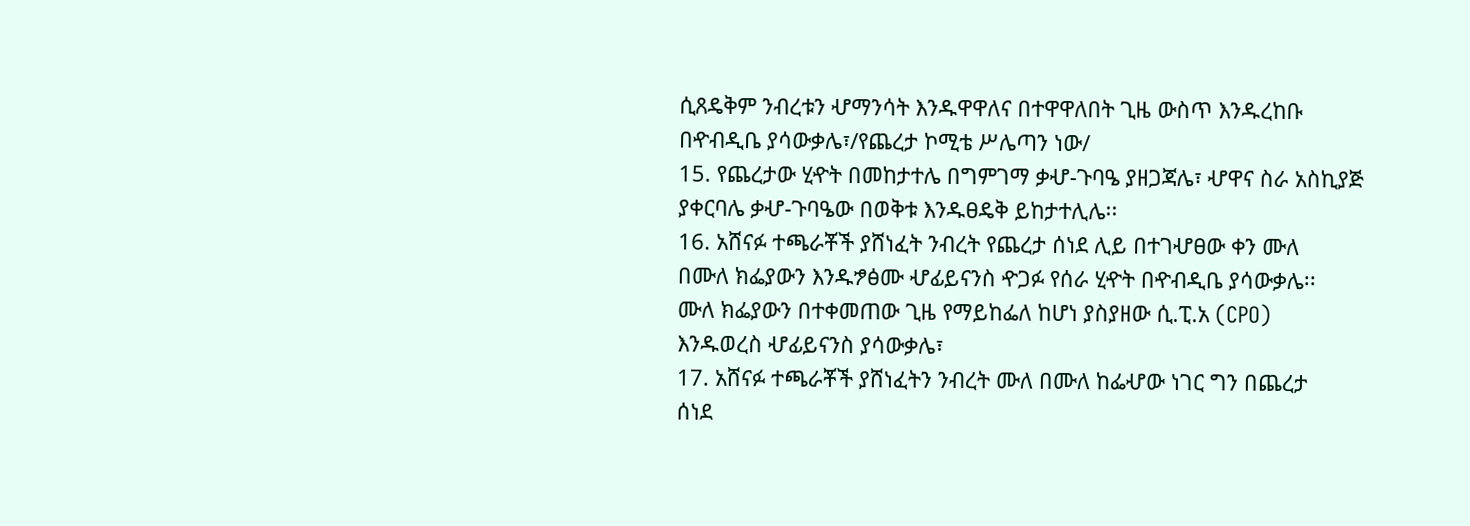ሲጸዴቅም ንብረቱን ሇማንሳት እንዱዋዋለና በተዋዋለበት ጊዜ ውስጥ እንዱረከቡ
በዯብዲቤ ያሳውቃሌ፣/የጨረታ ኮሚቴ ሥሌጣን ነው/
15. የጨረታው ሂዯት በመከታተሌ በግምገማ ቃሇ-ጉባዔ ያዘጋጃሌ፣ ሇዋና ስራ አስኪያጅ
ያቀርባሌ ቃሇ-ጉባዔው በወቅቱ እንዱፀዴቅ ይከታተሊሌ፡፡
16. አሸናፉ ተጫራቾች ያሸነፈት ንብረት የጨረታ ሰነደ ሊይ በተገሇፀው ቀን ሙለ
በሙለ ክፌያውን እንዱፇፅሙ ሇፊይናንስ ዯጋፉ የሰራ ሂዯት በዯብዲቤ ያሳውቃሌ፡፡
ሙለ ክፌያውን በተቀመጠው ጊዜ የማይከፌለ ከሆነ ያስያዘው ሲ.ፒ.አ (CPO)
እንዱወረስ ሇፊይናንስ ያሳውቃሌ፣
17. አሸናፉ ተጫራቾች ያሸነፈትን ንብረት ሙለ በሙለ ከፌሇው ነገር ግን በጨረታ
ሰነደ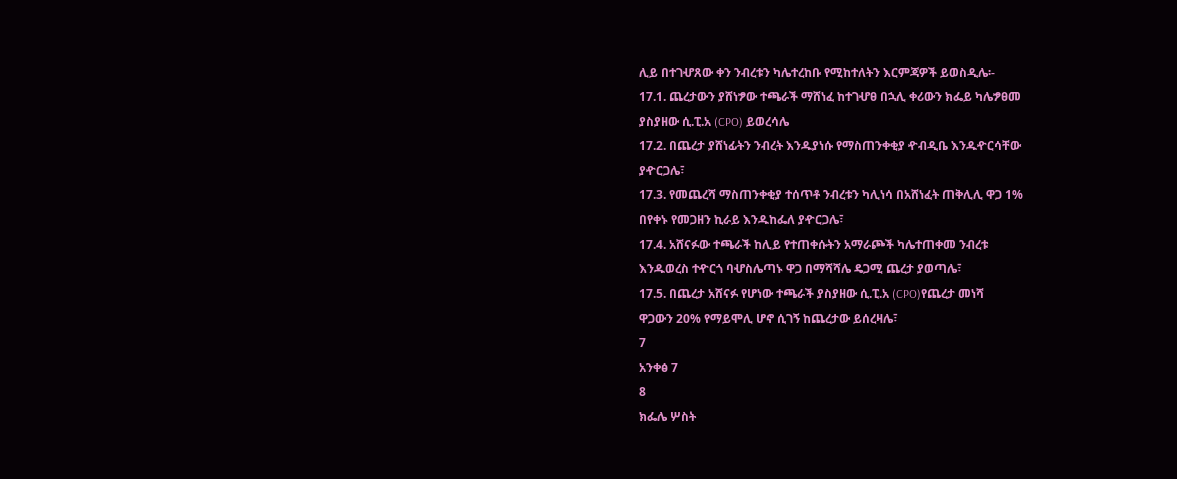ሊይ በተገሇጸው ቀን ንብረቱን ካሌተረከቡ የሚከተለትን እርምጃዎች ይወስዲሌ፡-
17.1. ጨረታውን ያሸነፇው ተጫራች ማሸነፈ ከተገሇፀ በኋሊ ቀሪውን ክፌይ ካሌፇፀመ
ያስያዘው ሲ.ፒ.አ (CPO) ይወረሳሌ
17.2. በጨረታ ያሸነፊትን ንብረት እንዱያነሱ የማስጠንቀቂያ ዯብዲቤ እንዱዯርሳቸው
ያዯርጋሌ፣
17.3. የመጨረሻ ማስጠንቀቂያ ተሰጥቶ ንብረቱን ካሊነሳ በአሸነፈት ጠቅሊሊ ዋጋ 1%
በየቀኑ የመጋዘን ኪራይ እንዱከፌለ ያዯርጋሌ፣
17.4. አሸናፉው ተጫራች ከሊይ የተጠቀሱትን አማራጮች ካሌተጠቀመ ንብረቱ
እንዱወረስ ተዯርጎ ባሇስሌጣኑ ዋጋ በማሻሻሌ ዴጋሚ ጨረታ ያወጣሌ፣
17.5. በጨረታ አሸናፉ የሆነው ተጫራች ያስያዘው ሲ.ፒ.አ (CPO)የጨረታ መነሻ
ዋጋውን 20% የማይሞሊ ሆኖ ሲገኝ ከጨረታው ይሰረዛሌ፣
7
አንቀፅ 7
8
ክፌሌ ሦስት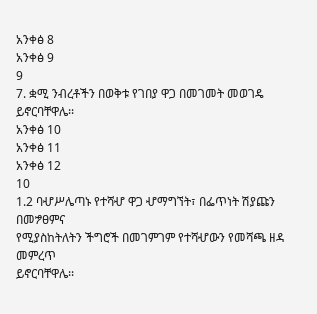አንቀፅ 8
አንቀፅ 9
9
7. ቋሚ ንብረቶችን በወቅቱ የገበያ ዋጋ በመገመት መወገዴ ይኖርባቸዋሌ፡፡
አንቀፅ 10
አንቀፅ 11
አንቀፅ 12
10
1.2 ባሇሥሌጣኑ የተሻሇ ዋጋ ሇማግኘት፣ በፌጥነት ሽያጩን በመፇፀምና
የሚያስከትለትን ችግሮች በመገምገም የተሻሇውን የመሻጫ ዘዳ መምረጥ
ይኖርባቸዋሌ፡፡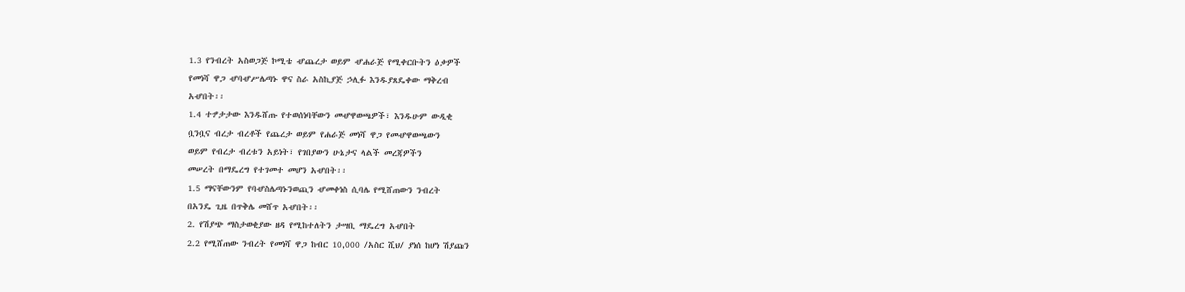1.3 የንብረት አስወጋጅ ኮሚቴ ሇጨረታ ወይም ሇሐራጅ የሚቀርቡትን ዕቃዎች
የመነሻ ዋጋ ሇባሇሥሌጣኑ ዋና ስራ አስኪያጅ ኃሊፉ እንዱያጸዴቀው ማቅረብ
አሇበት፡፡
1.4 ተፇታታው እንዱሸጡ የተወሰነባቸውን መሇዋወጫዎች፣ እንዱሁም ውዲቂ
ቧንቧና ብረታ ብረቶች የጨረታ ወይም የሐራጅ መነሻ ዋጋ የመሇዋወጫውን
ወይም የብረታ ብረቱን አይነት፣ የገበያውን ሁኔታና ላልች መረጃዎችን
መሠረት በማዴረግ የተገመተ መሆን አሇበት፡፡
1.5 ማናቸውንም የባሇስሌጣኑንወጪን ሇመቀነስ ሲባሌ የሚሸጠውን ንብረት
በአንዴ ጊዜ በጥቅሌ መሸጥ አሇበት፡፡
2. የሽያጭ ማስታወቂያው ዘዳ የሚከተለትን ታሣቢ ማዴረግ አሇበት
2.2 የሚሸጠው ንብረት የመነሻ ዋጋ ከብር 10,000 /አስር ሺህ/ ያነሰ ከሆነ ሽያጩን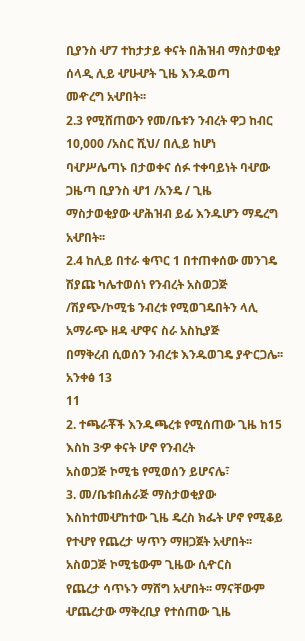ቢያንስ ሇ7 ተከታታይ ቀናት በሕዝብ ማስታወቂያ ሰላዲ ሊይ ሇሁሇት ጊዜ እንዱወጣ
መዯረግ አሇበት፡፡
2.3 የሚሸጠውን የመ/ቤቱን ንብረት ዋጋ ከብር 10,000 /አስር ሺህ/ በሊይ ከሆነ
ባሇሥሌጣኑ በታወቀና ሰፉ ተቀባይነት ባሇው ጋዜጣ ቢያንስ ሇ1 /አንዴ / ጊዜ
ማስታወቂያው ሇሕዝብ ይፊ እንዱሆን ማዴረግ አሇበት፡፡
2.4 ከሊይ በተራ ቁጥር 1 በተጠቀሰው መንገዴ ሽያጩ ካሌተወሰነ የንብረት አስወጋጅ
/ሽያጭ/ኮሚቴ ንብረቱ የሚወገዴበትን ላሊ አማራጭ ዘዳ ሇዋና ስራ አስኪያጅ
በማቅረብ ሲወሰን ንብረቱ እንዱወገዴ ያዯርጋሌ፡፡
አንቀፅ 13
11
2. ተጫራቾች እንዱጫረቱ የሚሰጠው ጊዜ ከ15 እስከ 3ዏ ቀናት ሆኖ የንብረት
አስወጋጅ ኮሚቴ የሚወሰን ይሆናሌ፣
3. መ/ቤቱበሐራጅ ማስታወቂያው እስከተመሇከተው ጊዜ ዴረስ ክፌት ሆኖ የሚቆይ
የተሇየ የጨረታ ሣጥን ማዘጋጀት አሇበት፡፡ አስወጋጅ ኮሚቴውም ጊዜው ሲዯርስ
የጨረታ ሳጥኑን ማሸግ አሇበት፡፡ ማናቸውም ሇጨረታው ማቅረቢያ የተሰጠው ጊዜ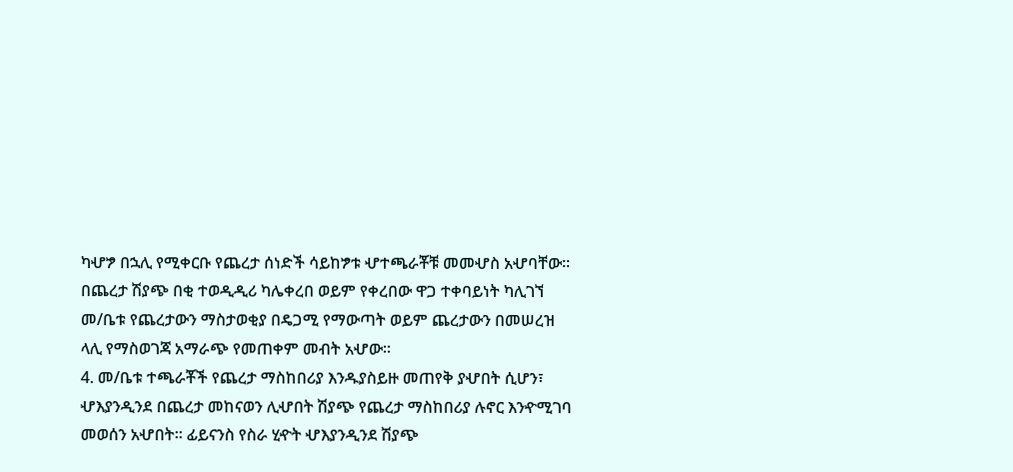ካሇፇ በኋሊ የሚቀርቡ የጨረታ ሰነድች ሳይከፇቱ ሇተጫራቾቹ መመሇስ አሇባቸው፡፡
በጨረታ ሽያጭ በቂ ተወዲዲሪ ካሌቀረበ ወይም የቀረበው ዋጋ ተቀባይነት ካሊገኘ
መ/ቤቱ የጨረታውን ማስታወቂያ በዴጋሚ የማውጣት ወይም ጨረታውን በመሠረዝ
ላሊ የማስወገጃ አማራጭ የመጠቀም መብት አሇው፡፡
4. መ/ቤቱ ተጫራቾች የጨረታ ማስከበሪያ እንዱያስይዙ መጠየቅ ያሇበት ሲሆን፣
ሇእያንዲንደ በጨረታ መከናወን ሊሇበት ሽያጭ የጨረታ ማስከበሪያ ሉኖር እንዯሚገባ
መወሰን አሇበት፡፡ ፊይናንስ የስራ ሂዯት ሇእያንዲንደ ሽያጭ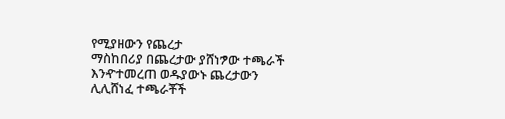የሚያዘውን የጨረታ
ማስከበሪያ በጨረታው ያሸነፇው ተጫራች እንዯተመረጠ ወዱያውኑ ጨረታውን
ሊሊሸነፈ ተጫራቾች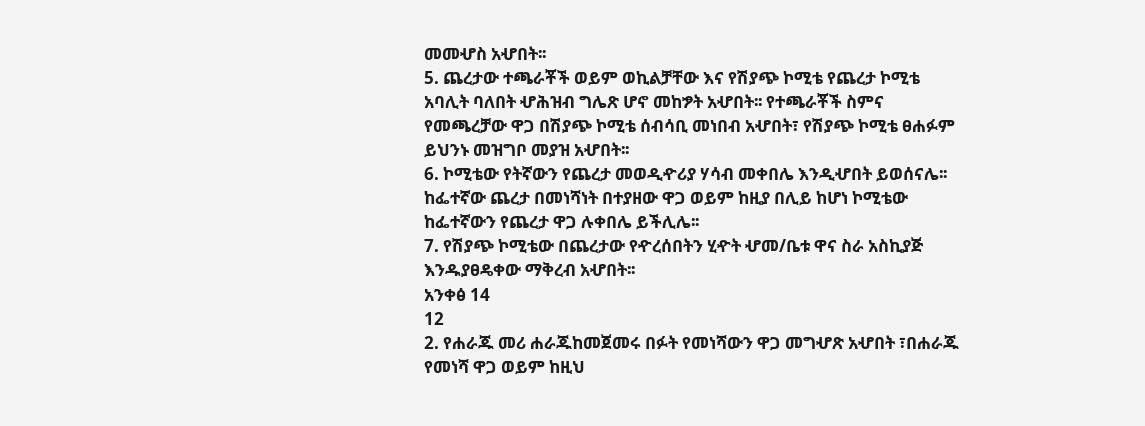መመሇስ አሇበት፡፡
5. ጨረታው ተጫራቾች ወይም ወኪልቻቸው እና የሽያጭ ኮሚቴ የጨረታ ኮሚቴ
አባሊት ባለበት ሇሕዝብ ግሌጽ ሆኖ መከፇት አሇበት፡፡ የተጫራቾች ስምና
የመጫረቻው ዋጋ በሽያጭ ኮሚቴ ሰብሳቢ መነበብ አሇበት፣ የሽያጭ ኮሚቴ ፀሐፉም
ይህንኑ መዝግቦ መያዝ አሇበት፡፡
6. ኮሚቴው የትኛውን የጨረታ መወዲዯሪያ ሃሳብ መቀበሌ እንዲሇበት ይወሰናሌ፡፡
ከፌተኛው ጨረታ በመነሻነት በተያዘው ዋጋ ወይም ከዚያ በሊይ ከሆነ ኮሚቴው
ከፌተኛውን የጨረታ ዋጋ ሉቀበሌ ይችሊሌ፡፡
7. የሽያጭ ኮሚቴው በጨረታው የዯረሰበትን ሂዯት ሇመ/ቤቱ ዋና ስራ አስኪያጅ
እንዱያፀዴቀው ማቅረብ አሇበት፡፡
አንቀፅ 14
12
2. የሐራጁ መሪ ሐራጁከመጀመሩ በፉት የመነሻውን ዋጋ መግሇጽ አሇበት ፣በሐራጁ
የመነሻ ዋጋ ወይም ከዚህ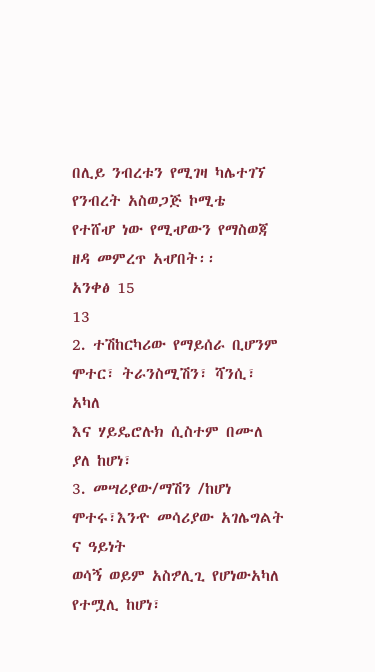በሊይ ንብረቱን የሚገዛ ካሌተገኘ የንብረት አስወጋጅ ኮሚቴ
የተሸሇ ነው የሚሇውን የማስወጃ ዘዳ መምረጥ አሇበት፡፡
አንቀፅ 15
13
2. ተሽከርካሪው የማይሰራ ቢሆንም ሞተር፣ ትራንስሚሽን፣ ሻንሲ፣ አካለ
እና ሃይዴሮሉክ ሲስተም በሙለ ያለ ከሆነ፣
3. መሣሪያው/ማሽን /ከሆነ ሞተሩ፣እንዯ መሳሪያው አገሌግልት ና ዓይነት
ወሳኝ ወይም አስፇሊጊ የሆነውአካለ የተሟሊ ከሆነ፣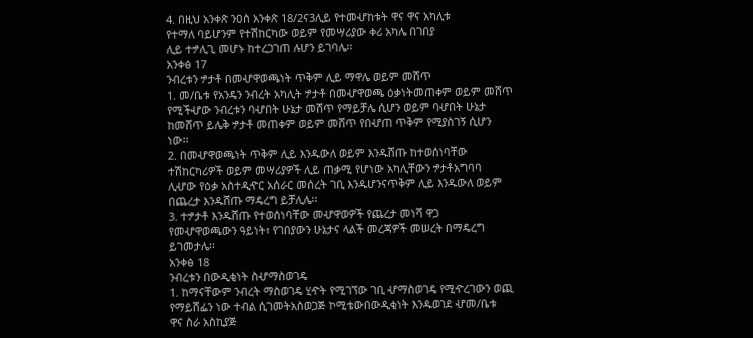4. በዚህ አንቀጽ ንዐስ አንቀጽ 18/2ና3ሊይ የተመሇከቱት ዋና ዋና አካሊቱ
የተማለ ባይሆንም የተሽከርካው ወይም የመሣሪያው ቀሪ አካሌ በገበያ
ሊይ ተፇሊጊ መሆኑ ከተረጋገጠ ሉሆን ይገባሌ፡፡
አንቀፅ 17
ንብረቱን ፇታቶ በመሇዋወጫነት ጥቅም ሊይ ማዋሌ ወይም መሸጥ
1. መ/ቤቱ የአንዴን ንብረት አካሊት ፇታቶ በመሇዋወጫ ዕቃነትመጠቀም ወይም መሸጥ
የሚችሇው ንብረቱን ባሇበት ሁኔታ መሸጥ የማይቻሌ ሲሆን ወይም ባሇበት ሁኔታ
ከመሸጥ ይሌቅ ፇታቶ መጠቀም ወይም መሸጥ የበሇጠ ጥቅም የሚያስገኝ ሲሆን
ነው፡፡
2. በመሇዋወጫነት ጥቅም ሊይ እንዱውለ ወይም እንዱሸጡ ከተወሰነባቸው
ተሽከርካሪዎች ወይም መሣሪያዎች ሊይ ጠቃሚ የሆነው አካሊቸውን ፇታቶአግባባ
ሊሇው የዕቃ አስተዲዯር አሰራር መሰረት ገቢ እንዱሆንናጥቅም ሊይ እንዱውለ ወይም
በጨረታ እንዱሸጡ ማዴረግ ይቻሊሌ፡፡
3. ተፇታቶ እንዱሸጡ የተወሰነባቸው መሇዋወዎች የጨረታ መነሻ ዋጋ
የመሇዋወጫውን ዓይነት፣ የገበያውን ሁኔታና ላልች መረጃዎች መሠረት በማዴረግ
ይገመታሌ፡፡
አንቀፅ 18
ንብረቱን በውዲቂነት ስሇማስወገዴ
1. ከማናቸውም ንብረት ማስወገዴ ሂዯት የሚገኘው ገቢ ሇማስወገዴ የሚዯረገውን ወጪ
የማይሸፌን ነው ተብል ሲገመትአስወጋጅ ኮሚቴውበውዲቂነት እንዱወገደ ሇመ/ቤቱ
ዋና ስራ አስኪያጅ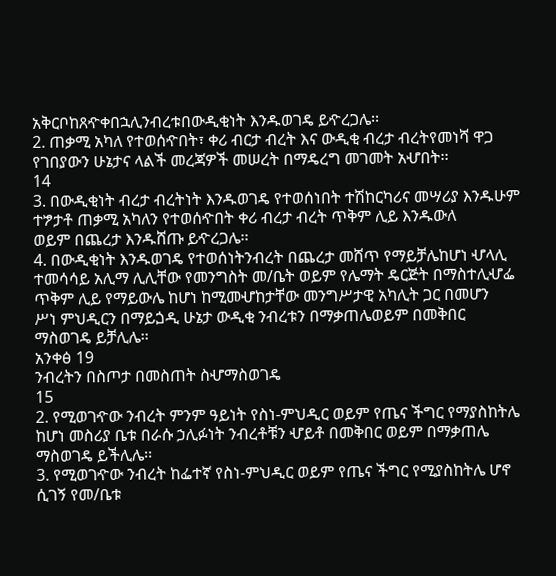አቅርቦከጸዯቀበኋሊንብረቱበውዲቂነት እንዱወገዴ ይዯረጋሌ፡፡
2. ጠቃሚ አካለ የተወሰዯበት፣ ቀሪ ብርታ ብረት እና ውዲቂ ብረታ ብረትየመነሻ ዋጋ
የገበያውን ሁኔታና ላልች መረጃዎች መሠረት በማዴረግ መገመት አሇበት፡፡
14
3. በውዲቂነት ብረታ ብረትነት እንዱወገዴ የተወሰነበት ተሽከርካሪና መሣሪያ እንዱሁም
ተፇታቶ ጠቃሚ አካለን የተወሰዯበት ቀሪ ብረታ ብረት ጥቅም ሊይ እንዱውለ
ወይም በጨረታ እንዱሸጡ ይዯረጋሌ፡፡
4. በውዲቂነት እንዱወገዴ የተወሰነትንብረት በጨረታ መሸጥ የማይቻሌከሆነ ሇላሊ
ተመሳሳይ አሊማ ሊሊቸው የመንግስት መ/ቤት ወይም የሌማት ዴርጅት በማስተሊሇፌ
ጥቅም ሊይ የማይውሌ ከሆነ ከሚመሇከታቸው መንግሥታዊ አካሊት ጋር በመሆን
ሥነ ምህዲርን በማይጏዲ ሁኔታ ውዲቂ ንብረቱን በማቃጠሌወይም በመቅበር
ማስወገዴ ይቻሊሌ፡፡
አንቀፅ 19
ንብረትን በስጦታ በመስጠት ስሇማስወገዴ
15
2. የሚወገዯው ንብረት ምንም ዓይነት የስነ-ምህዲር ወይም የጤና ችግር የማያስከትሌ
ከሆነ መስሪያ ቤቱ በራሱ ኃሊፉነት ንብረቶቹን ሇይቶ በመቅበር ወይም በማቃጠሌ
ማስወገዴ ይችሊሌ፡፡
3. የሚወገዯው ንብረት ከፌተኛ የስነ-ምህዲር ወይም የጤና ችግር የሚያስከትሌ ሆኖ
ሲገኝ የመ/ቤቱ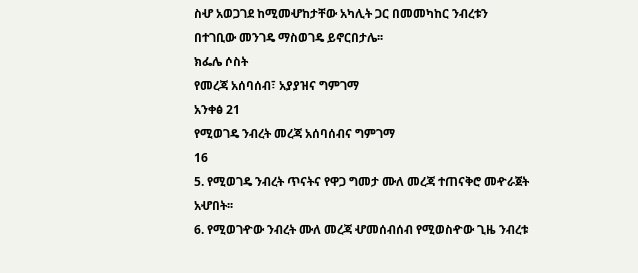ስሇ አወጋገደ ከሚመሇከታቸው አካሊት ጋር በመመካከር ንብረቱን
በተገቢው መንገዴ ማስወገዴ ይኖርበታሌ፡፡
ክፌሌ ሶስት
የመረጃ አሰባሰብ፣ አያያዝና ግምገማ
አንቀፅ 21
የሚወገዴ ንብረት መረጃ አሰባሰብና ግምገማ
16
5. የሚወገዴ ንብረት ጥናትና የዋጋ ግመታ ሙለ መረጃ ተጠናቅሮ መዯራጀት
አሇበት፡፡
6. የሚወገዯው ንብረት ሙለ መረጃ ሇመሰብሰብ የሚወስዯው ጊዜ ንብረቱ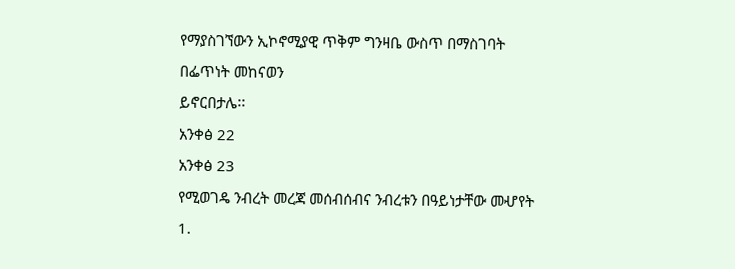የማያስገኘውን ኢኮኖሚያዊ ጥቅም ግንዛቤ ውስጥ በማስገባት በፌጥነት መከናወን
ይኖርበታሌ፡፡
አንቀፅ 22
አንቀፅ 23
የሚወገዴ ንብረት መረጃ መሰብሰብና ንብረቱን በዓይነታቸው መሇየት
1.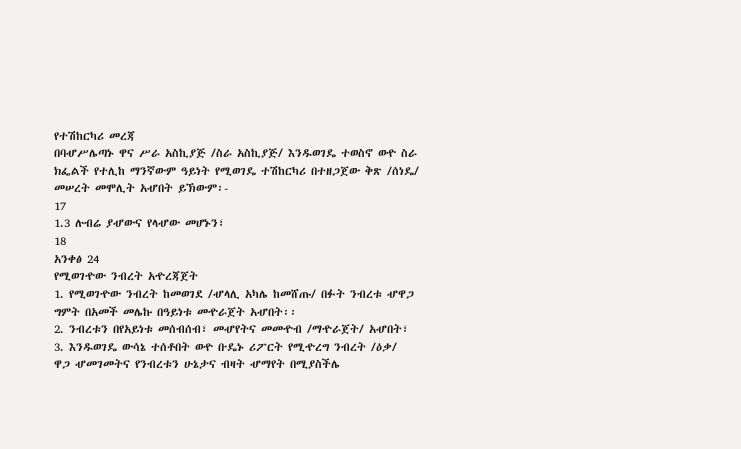የተሽከርካሪ መረጃ
በባሇሥሌጣኑ ዋና ሥራ አስኪያጅ /ስራ አስኪያጅ/ እንዱወገዴ ተወስኖ ወዯ ስራ
ክፌልች የተሊከ ማንኛውም ዓይነት የሚወገዴ ተሽከርካሪ በተዘጋጀው ቅጽ /ሰነዴ/
መሠረት መሞሊት አሇበት ይኽውም፡-
17
1.3 ሉብሬ ያሇውና የላሇው መሆኑን፣
18
አንቀፅ 24
የሚወገዯው ንብረት አዯረጃጀት
1. የሚወገዯው ንብረት ከመወገደ /ሇላሊ አካሌ ከመሸጡ/ በፉት ንብረቱ ሇዋጋ
ግምት በአመች መሌኩ በዓይነቱ መዯራጀት አሇበት፡፡
2. ንብረቱን በየአይነቱ መሰብሰብ፣ መሇየትና መመዯብ /ማዯራጀት/ አሇበት፣
3. እንዱወገዴ ውሳኔ ተሰቶበት ወዯ ቡዴኑ ሪፖርት የሚዯረግ ንብረት /ዕቃ/
ዋጋ ሇመገመትና የንብረቱን ሁኔታና ብዛት ሇማየት በሚያስችሌ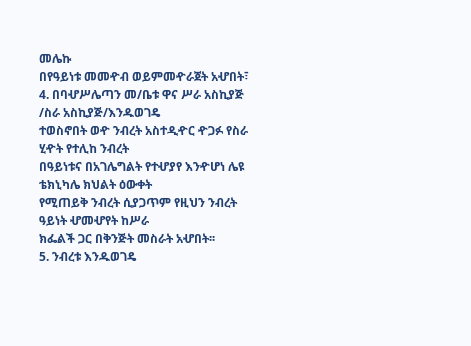መሌኩ
በየዓይነቱ መመዯብ ወይምመዯራጀት አሇበት፣
4. በባሇሥሌጣን መ/ቤቱ ዋና ሥራ አስኪያጅ /ስራ አስኪያጅ/እንዱወገዴ
ተወስኖበት ወዯ ንብረት አስተዲዯር ዯጋፉ የስራ ሂዯት የተሊከ ንብረት
በዓይነቱና በአገሌግልት የተሇያየ እንዯሆነ ሌዩ ቴክኒካሌ ክህልት ዕውቀት
የሚጠይቅ ንብረት ሲያጋጥም የዚህን ንብረት ዓይነት ሇመሇየት ከሥራ
ክፌልች ጋር በቅንጅት መስራት አሇበት፡፡
5. ንብረቱ እንዱወገዴ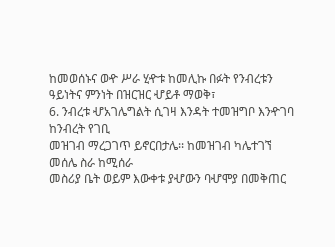ከመወሰኑና ወዯ ሥራ ሂዯቱ ከመሊኩ በፉት የንብረቱን
ዓይነትና ምንነት በዝርዝር ሇይቶ ማወቅ፣
6. ንብረቱ ሇአገሌግልት ሲገዛ እንዳት ተመዝግቦ እንዯገባ ከንብረት የገቢ
መዝገብ ማረጋገጥ ይኖርበታሌ፡፡ ከመዝገብ ካሌተገኘ መሰሌ ስራ ከሚሰራ
መስሪያ ቤት ወይም እውቀቱ ያሇውን ባሇሞያ በመቅጠር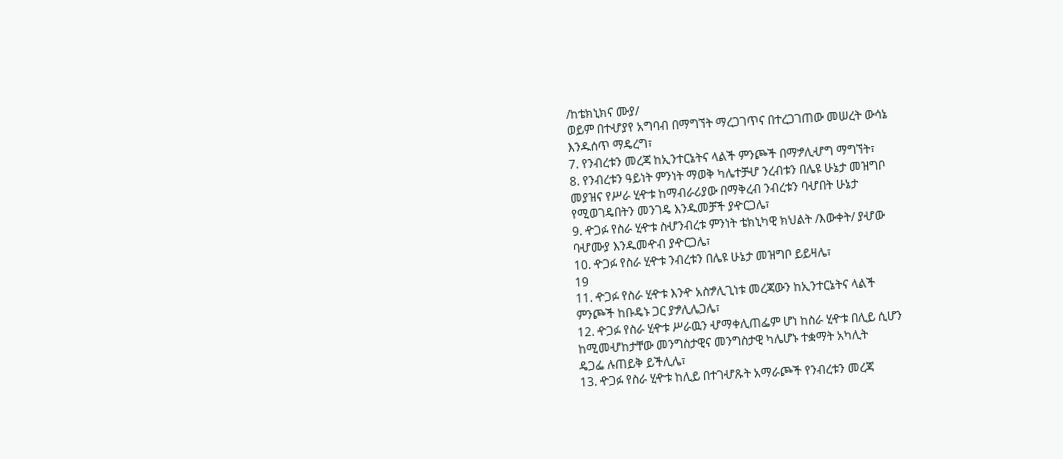/ከቴክኒክና ሙያ/
ወይም በተሇያየ አግባብ በማግኘት ማረጋገጥና በተረጋገጠው መሠረት ውሳኔ
እንዱሰጥ ማዴረግ፣
7. የንብረቱን መረጃ ከኢንተርኔትና ላልች ምንጮች በማፇሊሇግ ማግኘት፣
8. የንብረቱን ዓይነት ምንነት ማወቅ ካሌተቻሇ ንረብቱን በሌዩ ሁኔታ መዝግቦ
መያዝና የሥራ ሂዯቱ ከማብራሪያው በማቅረብ ንብረቱን ባሇበት ሁኔታ
የሚወገዴበትን መንገዴ እንዱመቻች ያዯርጋሌ፣
9. ዯጋፉ የስራ ሂዯቱ ስሇንብረቱ ምንነት ቴክኒካዊ ክህልት /እውቀት/ ያሇው
ባሇሙያ እንዱመዯብ ያዯርጋሌ፣
10. ዯጋፉ የስራ ሂዯቱ ንብረቱን በሌዩ ሁኔታ መዝግቦ ይይዛሌ፣
19
11. ዯጋፉ የስራ ሂዯቱ እንዯ አስፇሊጊነቱ መረጃውን ከኢንተርኔትና ላልች
ምንጮች ከቡዴኑ ጋር ያፇሊሌጋሌ፣
12. ዯጋፉ የስራ ሂዯቱ ሥራዉን ሇማቀሊጠፌም ሆነ ከስራ ሂዯቱ በሊይ ሲሆን
ከሚመሇከታቸው መንግስታዊና መንግስታዊ ካሌሆኑ ተቋማት አካሊት
ዴጋፌ ሉጠይቅ ይችሊሌ፣
13. ዯጋፉ የስራ ሂዯቱ ከሊይ በተገሇጹት አማራጮች የንብረቱን መረጃ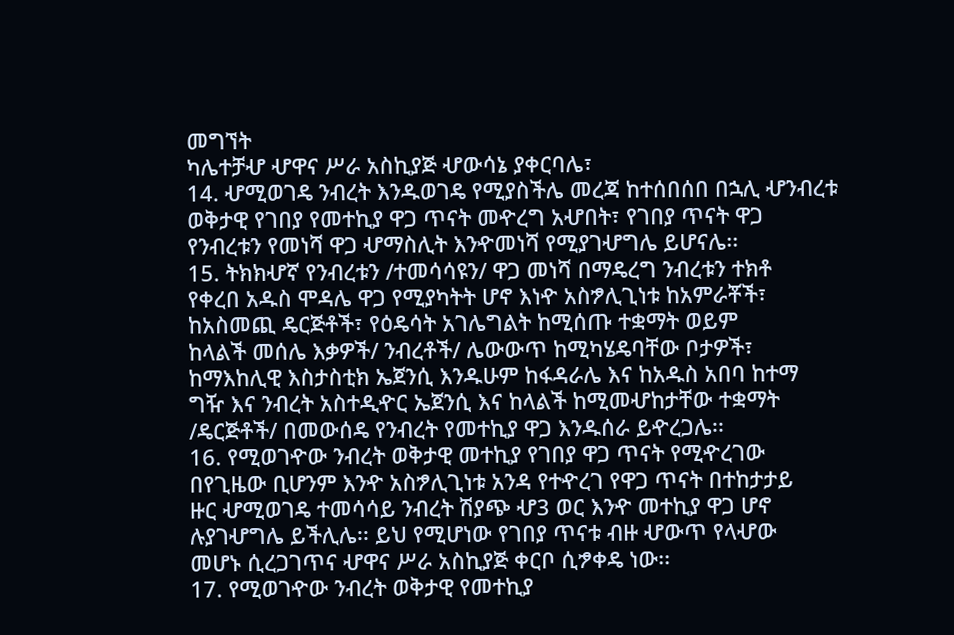መግኘት
ካሌተቻሇ ሇዋና ሥራ አስኪያጅ ሇውሳኔ ያቀርባሌ፣
14. ሇሚወገዴ ንብረት እንዱወገዴ የሚያስችሌ መረጃ ከተሰበሰበ በኋሊ ሇንብረቱ
ወቅታዊ የገበያ የመተኪያ ዋጋ ጥናት መዯረግ አሇበት፣ የገበያ ጥናት ዋጋ
የንብረቱን የመነሻ ዋጋ ሇማስሊት እንዯመነሻ የሚያገሇግሌ ይሆናሌ፡፡
15. ትክክሇኛ የንብረቱን /ተመሳሳዩን/ ዋጋ መነሻ በማዴረግ ንብረቱን ተክቶ
የቀረበ አዱስ ሞዳሌ ዋጋ የሚያካትት ሆኖ እነዯ አስፇሊጊነቱ ከአምራቾች፣
ከአስመጪ ዴርጅቶች፣ የዕዴሳት አገሌግልት ከሚሰጡ ተቋማት ወይም
ከላልች መሰሌ እቃዎች/ ንብረቶች/ ሌውውጥ ከሚካሄዴባቸው ቦታዎች፣
ከማእከሊዊ እስታስቲክ ኤጀንሲ እንዱሁም ከፋዳራሌ እና ከአዱስ አበባ ከተማ
ግዥ እና ንብረት አስተዲዯር ኤጀንሲ እና ከላልች ከሚመሇከታቸው ተቋማት
/ዴርጅቶች/ በመውሰዴ የንብረት የመተኪያ ዋጋ እንዱሰራ ይዯረጋሌ፡፡
16. የሚወገዯው ንብረት ወቅታዊ መተኪያ የገበያ ዋጋ ጥናት የሚዯረገው
በየጊዜው ቢሆንም እንዯ አስፇሊጊነቱ አንዳ የተዯረገ የዋጋ ጥናት በተከታታይ
ዙር ሇሚወገዴ ተመሳሳይ ንብረት ሽያጭ ሇ3 ወር እንዯ መተኪያ ዋጋ ሆኖ
ሉያገሇግሌ ይችሊሌ፡፡ ይህ የሚሆነው የገበያ ጥናቱ ብዙ ሇውጥ የላሇው
መሆኑ ሲረጋገጥና ሇዋና ሥራ አስኪያጅ ቀርቦ ሲፇቀዴ ነው፡፡
17. የሚወገዯው ንብረት ወቅታዊ የመተኪያ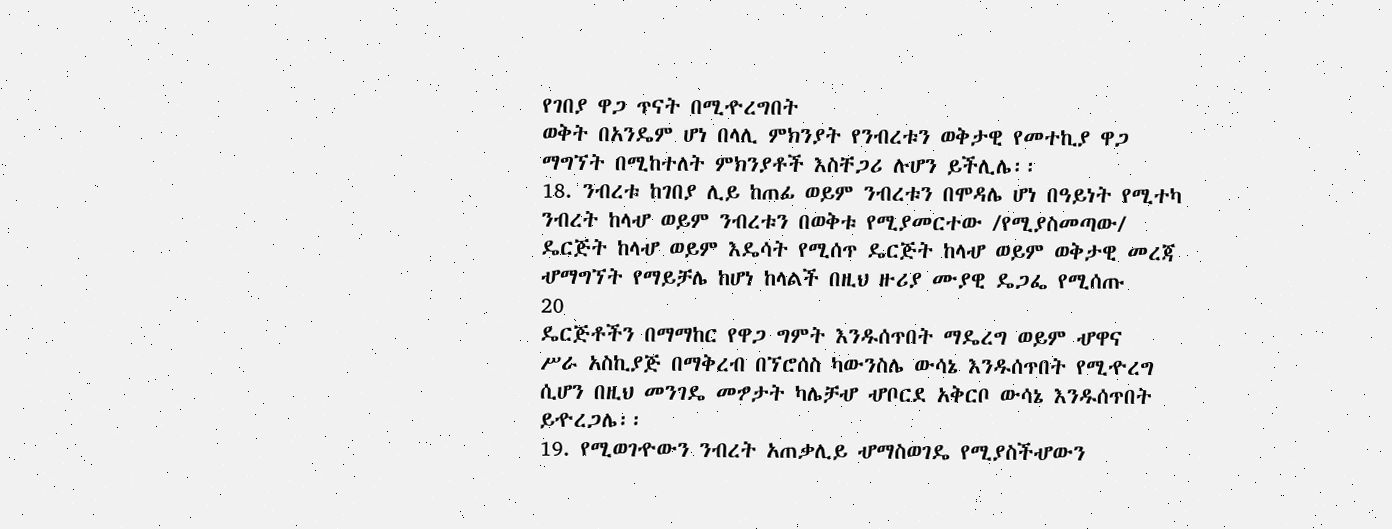የገበያ ዋጋ ጥናት በሚዯረግበት
ወቅት በአንዴም ሆነ በላሊ ምክንያት የንብረቱን ወቅታዊ የመተኪያ ዋጋ
ማግኘት በሚከተለት ምክንያቶች እስቸጋሪ ሉሆን ይችሊሌ፡፡
18. ንብረቱ ከገበያ ሊይ ከጠፊ ወይም ንብረቱን በሞዳሌ ሆነ በዓይነት የሚተካ
ንብረት ከላሇ ወይም ንብረቱን በወቅቱ የሚያመርተው /የሚያስመጣው/
ዴርጅት ከላሇ ወይም እዴሳት የሚሰጥ ዴርጅት ከላሇ ወይም ወቅታዊ መረጃ
ሇማግኘት የማይቻሌ ከሆነ ከላልች በዚህ ዙሪያ ሙያዊ ዴጋፌ የሚሰጡ
20
ዴርጅቶችን በማማከር የዋጋ ግምት እንዱሰጥበት ማዴረግ ወይም ሇዋና
ሥራ አስኪያጅ በማቅረብ በኘሮሰስ ካውንስሌ ውሳኔ እንዱሰጥበት የሚዯረግ
ሲሆን በዚህ መንገዴ መፇታት ካሌቻሇ ሇቦርደ አቅርቦ ውሳኔ እንዱሰጥበት
ይዯረጋሌ፡፡
19. የሚወገዯውን ንብረት አጠቃሊይ ሇማስወገዴ የሚያስችሇውን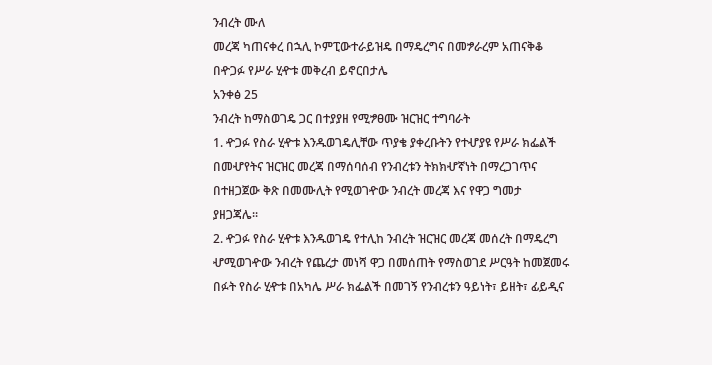ንብረት ሙለ
መረጃ ካጠናቀረ በኋሊ ኮምፒውተራይዝዴ በማዴረግና በመፇራረም አጠናቅቆ
በዯጋፉ የሥራ ሂዯቱ መቅረብ ይኖርበታሌ
አንቀፅ 25
ንብረት ከማስወገዴ ጋር በተያያዘ የሚፇፀሙ ዝርዝር ተግባራት
1. ዯጋፉ የስራ ሂዯቱ እንዱወገዴሊቸው ጥያቄ ያቀረቡትን የተሇያዩ የሥራ ክፌልች
በመሇየትና ዝርዝር መረጃ በማሰባሰብ የንብረቱን ትክክሇኛነት በማረጋገጥና
በተዘጋጀው ቅጽ በመሙሊት የሚወገዯው ንብረት መረጃ እና የዋጋ ግመታ
ያዘጋጃሌ፡፡
2. ዯጋፉ የስራ ሂዯቱ እንዱወገዴ የተሊከ ንብረት ዝርዝር መረጃ መሰረት በማዴረግ
ሇሚወገዯው ንብረት የጨረታ መነሻ ዋጋ በመሰጠት የማስወገደ ሥርዓት ከመጀመሩ
በፉት የስራ ሂዯቱ በአካሌ ሥራ ክፌልች በመገኝ የንብረቱን ዓይነት፣ ይዘት፣ ፊይዲና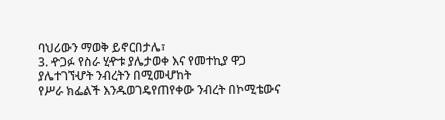ባህሪውን ማወቅ ይኖርበታሌ፣
3. ዯጋፉ የስራ ሂዯቱ ያሌታወቀ እና የመተኪያ ዋጋ ያሌተገኘሇት ንብረትን በሚመሇከት
የሥራ ክፌልች እንዱወገዴየጠየቀው ንብረት በኮሚቴውና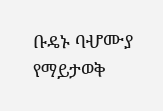ቡዴኑ ባሇሙያ
የማይታወቅ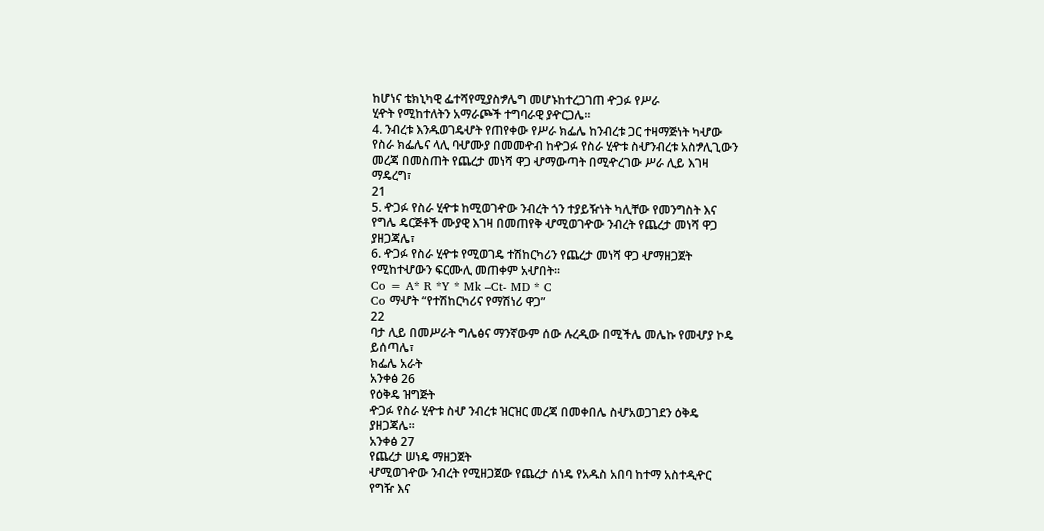ከሆነና ቴክኒካዊ ፌተሻየሚያስፇሌግ መሆኑከተረጋገጠ ዯጋፉ የሥራ
ሂዯት የሚከተለትን አማራጮች ተግባራዊ ያዯርጋሌ፡፡
4. ንብረቱ እንዱወገዴሇት የጠየቀው የሥራ ክፌሌ ከንብረቱ ጋር ተዛማጅነት ካሇው
የስራ ክፌሌና ላሊ ባሇሙያ በመመዯብ ከዯጋፉ የስራ ሂዯቱ ስሇንብረቱ አስፇሊጊውን
መረጃ በመስጠት የጨረታ መነሻ ዋጋ ሇማውጣት በሚዯረገው ሥራ ሊይ እገዛ
ማዴረግ፣
21
5. ዯጋፉ የስራ ሂዯቱ ከሚወገዯው ንብረት ጎን ተያይዥነት ካሊቸው የመንግስት እና
የግሌ ዴርጅቶች ሙያዊ እገዛ በመጠየቅ ሇሚወገዯው ንብረት የጨረታ መነሻ ዋጋ
ያዘጋጃሌ፣
6. ዯጋፉ የስራ ሂዯቱ የሚወገዴ ተሽከርካሪን የጨረታ መነሻ ዋጋ ሇማዘጋጀት
የሚከተሇውን ፍርሙሊ መጠቀም አሇበት፡፡
Co = A* R *Y * Mk –Ct- MD * C
Co ማሇት “የተሽከርካሪና የማሽነሪ ዋጋ”
22
ባታ ሊይ በመሥራት ግሌፅና ማንኛውም ሰው ሉረዲው በሚችሌ መሌኩ የመሇያ ኮዴ
ይሰጣሌ፣
ክፌሌ አራት
አንቀፅ 26
የዕቅዴ ዝግጅት
ዯጋፉ የስራ ሂዯቱ ስሇ ንብረቱ ዝርዝር መረጃ በመቀበሌ ስሇአወጋገደን ዕቅዴ
ያዘጋጃሌ፡፡
አንቀፅ 27
የጨረታ ሠነዴ ማዘጋጀት
ሇሚወገዯው ንብረት የሚዘጋጀው የጨረታ ሰነዴ የአዱስ አበባ ከተማ አስተዲዯር
የግዥ እና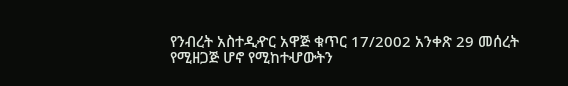የንብረት አስተዲዯር አዋጅ ቁጥር 17/2002 አንቀጽ 29 መሰረት
የሚዘጋጅ ሆኖ የሚከተሇውትን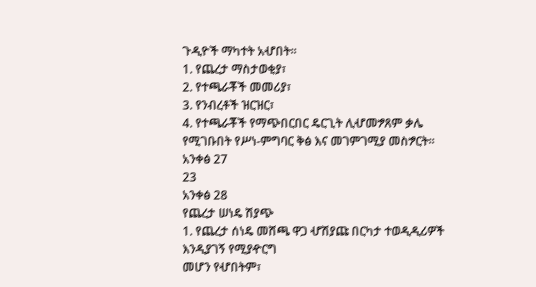ጉዲዮች ማካተት አሇበት፡፡
1. የጨረታ ማስታወቂያ፣
2. የተጫራቾች መመሪያ፣
3. የንብረቶች ዝርዝር፣
4. የተጫራቾች የማጭበርበር ዴርጊት ሊሇመፇጸም ቃሌ
የሚገቡበት የሥነ-ምግባር ቅፅ እና መገምገሚያ መስፇርት፡፡
አንቀፅ 27
23
አንቀፅ 28
የጨረታ ሠነዴ ሽያጭ
1. የጨረታ ሰነዴ መሸጫ ዋጋ ሇሽያጩ በርካታ ተወዲዲሪዎች እንዲያገኝ የሚያዯርግ
መሆን የሇበትም፣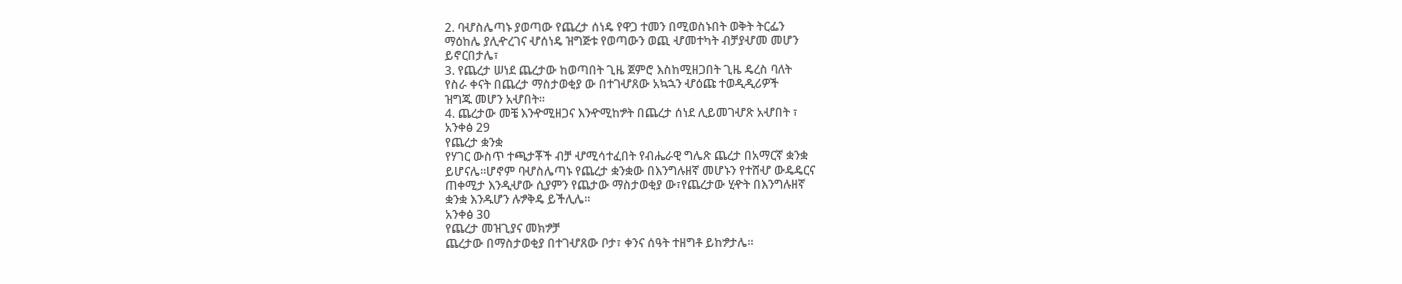2. ባሇስሌጣኑ ያወጣው የጨረታ ሰነዴ የዋጋ ተመን በሚወስኑበት ወቅት ትርፌን
ማዕከሌ ያሊዯረገና ሇሰነዴ ዝግጅቱ የወጣውን ወጪ ሇመተካት ብቻያሇመ መሆን
ይኖርበታሌ፣
3. የጨረታ ሠነደ ጨረታው ከወጣበት ጊዜ ጀምሮ እስከሚዘጋበት ጊዜ ዴረስ ባለት
የስራ ቀናት በጨረታ ማስታወቂያ ው በተገሇጸው አኳኋን ሇዕጩ ተወዲዲሪዎች
ዝግጁ መሆን አሇበት፡፡
4. ጨረታው መቼ እንዯሚዘጋና እንዯሚከፇት በጨረታ ሰነደ ሊይመገሇጽ አሇበት ፣
አንቀፅ 29
የጨረታ ቋንቋ
የሃገር ውስጥ ተጫታቾች ብቻ ሇሚሳተፈበት የብሔራዊ ግሌጽ ጨረታ በአማርኛ ቋንቋ
ይሆናሌ፡፡ሆኖም ባሇስሌጣኑ የጨረታ ቋንቋው በእንግሉዘኛ መሆኑን የተሸሇ ውዴዴርና
ጠቀሚታ እንዲሇው ሲያምን የጨታው ማስታወቂያ ው፣የጨረታው ሂዯት በእንግሉዘኛ
ቋንቋ እንዱሆን ሉፇቅዴ ይችሊሌ፡፡
አንቀፅ 30
የጨረታ መዝጊያና መክፇቻ
ጨረታው በማስታወቂያ በተገሇጸው ቦታ፣ ቀንና ሰዓት ተዘግቶ ይከፇታሌ፡፡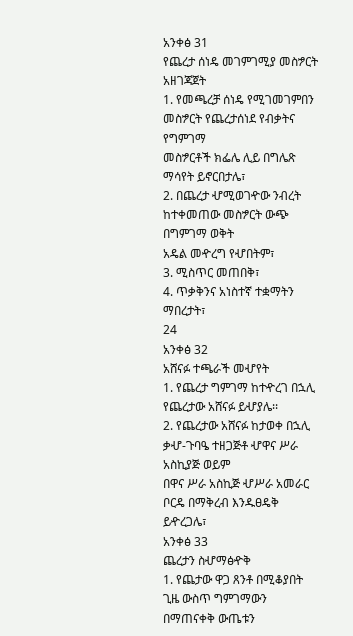አንቀፅ 31
የጨረታ ሰነዴ መገምገሚያ መስፇርት አዘገጃጀት
1. የመጫረቻ ሰነዴ የሚገመገምበን መስፇርት የጨረታሰነደ የብቃትና የግምገማ
መስፇርቶች ክፌሌ ሊይ በግሌጽ ማሳየት ይኖርበታሌ፣
2. በጨረታ ሇሚወገዯው ንብረት ከተቀመጠው መስፇርት ውጭ በግምገማ ወቅት
አዴል መዯረግ የሇበትም፣
3. ሚስጥር መጠበቅ፣
4. ጥቃቅንና አነስተኛ ተቋማትን ማበረታት፣
24
አንቀፅ 32
አሸናፉ ተጫራች መሇየት
1. የጨረታ ግምገማ ከተዯረገ በኋሊ የጨረታው አሸናፉ ይሇያሌ፡፡
2. የጨረታው አሸናፉ ከታወቀ በኋሊ ቃሇ-ጉባዔ ተዘጋጅቶ ሇዋና ሥራ አስኪያጅ ወይም
በዋና ሥራ አስኪጅ ሇሥራ አመራር ቦርዴ በማቅረብ እንዱፀዴቅ ይዯረጋሌ፣
አንቀፅ 33
ጨረታን ስሇማፅዯቅ
1. የጨታው ዋጋ ጸንቶ በሚቆያበት ጊዜ ውስጥ ግምገማውን በማጠናቀቅ ውጤቱን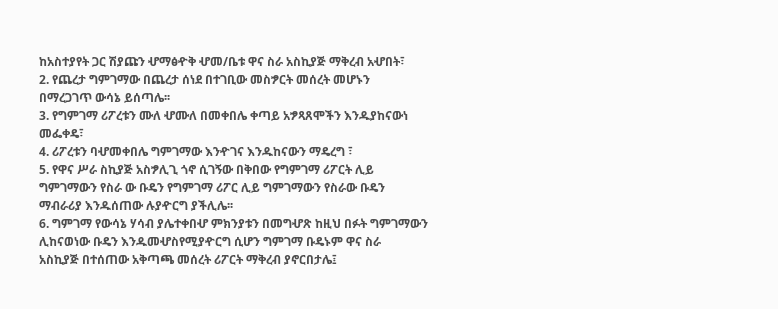ከአስተያየት ጋር ሽያጩን ሇማፅዯቅ ሇመ/ቤቱ ዋና ስራ አስኪያጅ ማቅረብ አሇበት፣
2. የጨረታ ግምገማው በጨረታ ሰነደ በተገቢው መስፇርት መሰረት መሆኑን
በማረጋገጥ ውሳኔ ይሰጣሌ፡፡
3. የግምገማ ሪፖረቱን ሙለ ሇሙለ በመቀበሌ ቀጣይ አፇጻጸሞችን እንዱያከናውነ
መፌቀዴ፣
4. ሪፖረቱን ባሇመቀበሌ ግምገማው እንዯገና እንዱከናውን ማዴረግ ፣
5. የዋና ሥራ ስኪያጅ አስፇሊጊ ጎኖ ሲገኝው በቅበው የግምገማ ሪፖርት ሊይ
ግምገማውን የስራ ው ቡዴን የግምገማ ሪፖር ሊይ ግምገማውን የስራው ቡዴን
ማብራሪያ እንዱሰጠው ሉያዯርግ ያችሊሌ፡፡
6. ግምገማ የውሳኔ ሃሳብ ያሌተቀበሇ ምክንያቱን በመግሇጽ ከዚህ በፉት ግምገማውን
ሊከናወነው ቡዴን እንዱመሇስየሚያዯርግ ሲሆን ግምገማ ቡዴኑም ዋና ስራ
አስኪያጅ በተሰጠው አቅጣጫ መሰረት ሪፖርት ማቅረብ ያኖርበታሌ፤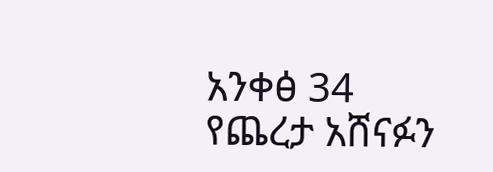አንቀፅ 34
የጨረታ አሸናፉን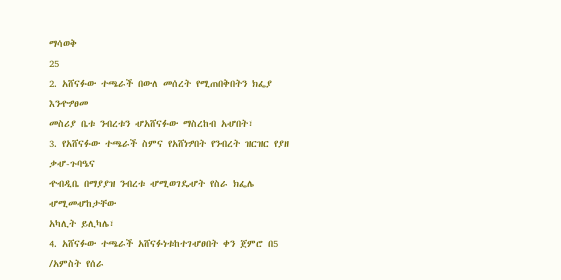ማሳወቅ
25
2. አሸናፉው ተጫራች በውለ መሰረት የሚጠበቅበትን ክፌያ እንዯፇፀመ
መስሪያ ቤቱ ንብረቱን ሇአሸናፉው ማስረከብ አሇበት፣
3. የአሸናፉው ተጫራች ስምና የአሸነፇበት የንብረት ዝርዝር የያዘ ቃሇ-ጉባዔና
ዯብዲቤ በማያያዝ ንብረቱ ሇሚወገዴሇት የስራ ክፌሌ ሇሚመሇከታቸው
አካሊት ይሊካሌ፣
4. አሸናፉው ተጫራች አሸናፉነቱከተገሇፀበት ቀን ጀምሮ በ5 /አምስት የሰራ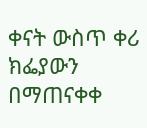ቀናት ውስጥ ቀሪ ክፌያውን በማጠናቀቀ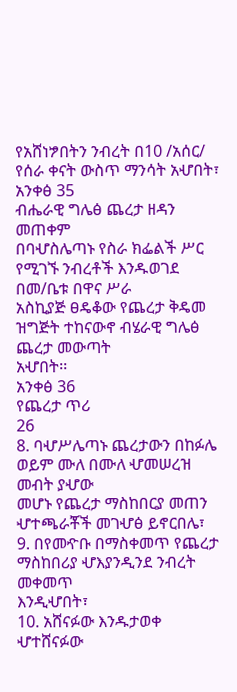የአሸነፇበትን ንብረት በ10 /አሰር/
የሰራ ቀናት ውስጥ ማንሳት አሇበት፣
አንቀፅ 35
ብሔራዊ ግሌፅ ጨረታ ዘዳን መጠቀም
በባሇስሌጣኑ የስራ ክፌልች ሥር የሚገኙ ንብረቶች እንዱወገደ በመ/ቤቱ በዋና ሥራ
አስኪያጅ ፀዴቆው የጨረታ ቅዴመ ዝግጅት ተከናውኖ ብሄራዊ ግሌፅ ጨረታ መውጣት
አሇበት፡፡
አንቀፅ 36
የጨረታ ጥሪ
26
8. ባሇሥሌጣኑ ጨረታውን በከፉሌ ወይም ሙለ በሙለ ሇመሠረዝ መብት ያሇው
መሆኑ የጨረታ ማስከበርያ መጠን ሇተጫራቾች መገሇፅ ይኖርበሌ፣
9. በየመዯቡ በማስቀመጥ የጨረታ ማስከበሪያ ሇእያንዲንደ ንብረት መቀመጥ
እንዲሇበት፣
10. አሸናፉው እንዱታወቀ ሇተሸናፉው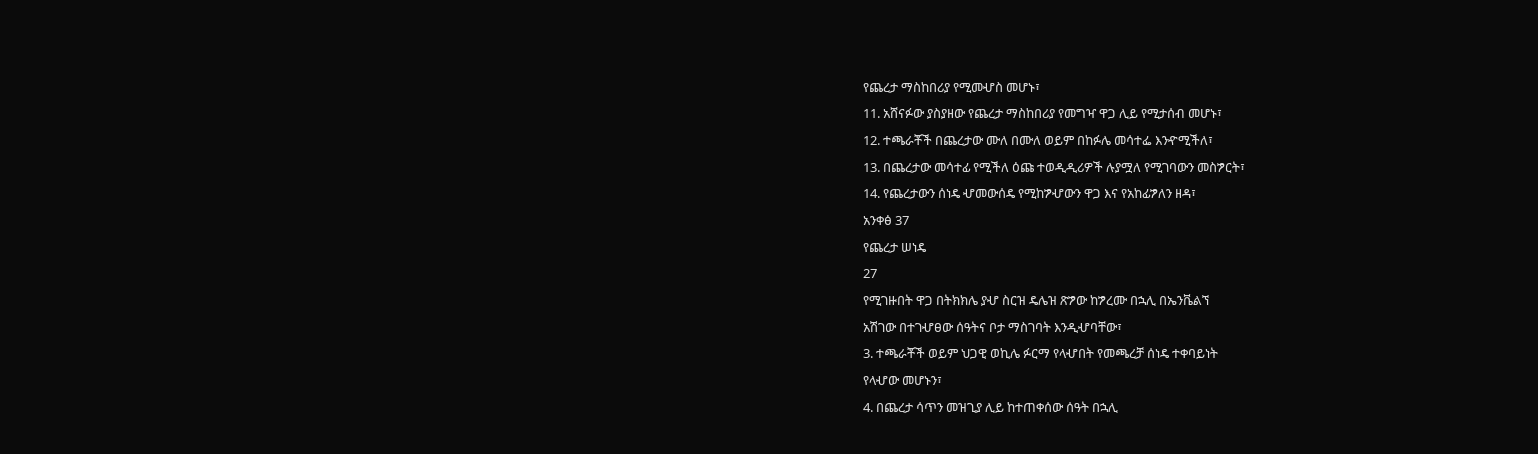የጨረታ ማስከበሪያ የሚመሇስ መሆኑ፣
11. አሸናፉው ያስያዘው የጨረታ ማስከበሪያ የመግዣ ዋጋ ሊይ የሚታሰብ መሆኑ፣
12. ተጫራቾች በጨረታው ሙለ በሙለ ወይም በከፉሌ መሳተፌ እንዯሚችለ፣
13. በጨረታው መሳተፊ የሚችለ ዕጩ ተወዲዲሪዎች ሉያሟለ የሚገባውን መስፇርት፣
14. የጨረታውን ሰነዴ ሇመውሰዴ የሚከፇሇውን ዋጋ እና የአከፊፇለን ዘዳ፣
አንቀፅ 37
የጨረታ ሠነዴ
27
የሚገዙበት ዋጋ በትክክሌ ያሇ ስርዝ ዴሌዝ ጽፇው ከፇረሙ በኋሊ በኤንቬልኘ
አሽገው በተገሇፀው ሰዓትና ቦታ ማስገባት እንዲሇባቸው፣
3. ተጫራቾች ወይም ህጋዊ ወኪሌ ፉርማ የላሇበት የመጫረቻ ሰነዴ ተቀባይነት
የላሇው መሆኑን፣
4. በጨረታ ሳጥን መዝጊያ ሊይ ከተጠቀሰው ሰዓት በኋሊ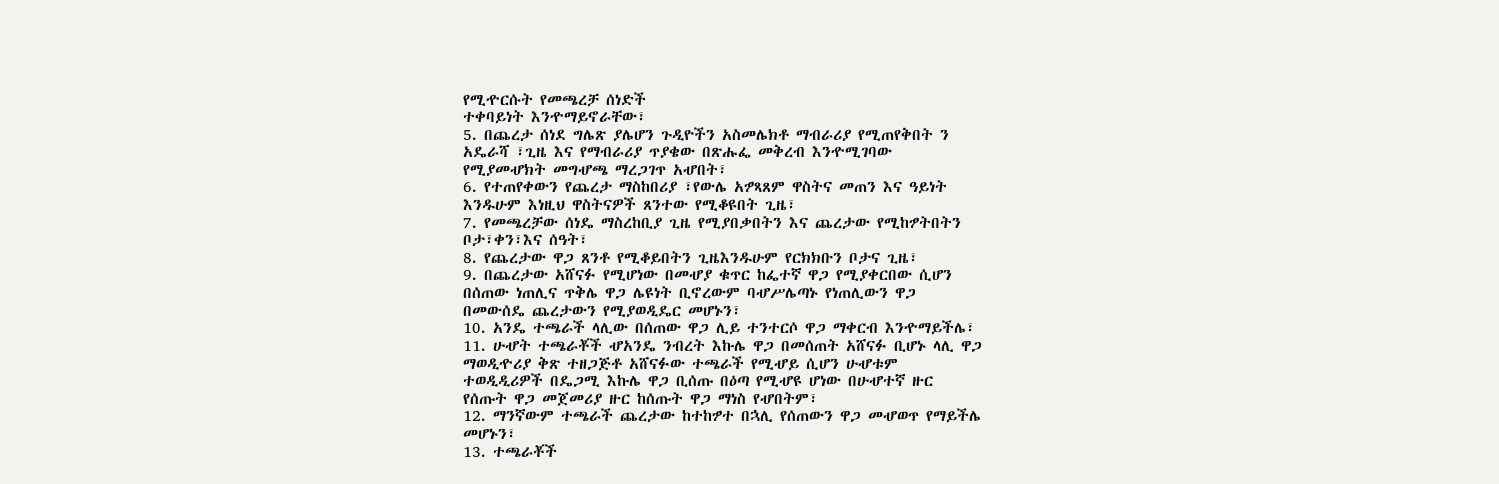የሚዯርሱት የመጫረቻ ሰነድች
ተቀባይነት እንዯማይኖራቸው፣
5. በጨረታ ሰነደ ግሌጽ ያሌሆን ጉዲዮችን አስመሌክቶ ማብራሪያ የሚጠየቅበት ን
አዴራሻ ፣ጊዜ እና የማብራሪያ ጥያቄው በጽሑፌ መቅረብ እንዯሚገባው
የሚያመሇክት መግሇጫ ማረጋገጥ አሇበት፣
6. የተጠየቀውን የጨረታ ማስከበሪያ ፣የውሌ አፇጻጸም ዋስትና መጠን እና ዓይነት
እንዱሁም እነዚህ ዋስትናዎች ጸንተው የሚቆዩበት ጊዜ፣
7. የመጫረቻው ሰነዴ ማስረከቢያ ጊዜ የሚያበቃበትን እና ጨረታው የሚከፇትበትን
ቦታ፣ቀን፣እና ሰዓት፣
8. የጨረታው ዋጋ ጸንቶ የሚቆይበትን ጊዜእንዱሁም የርክክቡን ቦታና ጊዜ፣
9. በጨረታው አሸናፉ የሚሆነው በመሇያ ቁጥር ከፌተኛ ዋጋ የሚያቀርበው ሲሆን
በሰጠው ነጠሊና ጥቅሌ ዋጋ ሌዩነት ቢኖረውም ባሇሥሌጣኑ የነጠሊውን ዋጋ
በመውሰዴ ጨረታውን የሚያወዲዴር መሆኑን፣
10. አንዴ ተጫራች ላሊው በሰጠው ዋጋ ሊይ ተንተርሶ ዋጋ ማቀርብ እንዯማይችሌ፣
11. ሁሇት ተጫራቾች ሇአንዴ ንብረት እኩሌ ዋጋ በመሰጠት አሸናፉ ቢሆኑ ላሊ ዋጋ
ማወዲዯሪያ ቅጽ ተዘጋጅቶ አሸናፉው ተጫራች የሚሇይ ሲሆን ሁሇቱም
ተወዲዲሪዎች በዴጋሚ እኩሌ ዋጋ ቢሰጡ በዕጣ የሚሇዩ ሆነው በሁሇተኛ ዙር
የሰጡት ዋጋ መጀመሪያ ዙር ከሰጡት ዋጋ ማነስ የሇበትም፣
12. ማንኛውም ተጫራች ጨረታው ከተከፇተ በኋሊ የሰጠውን ዋጋ መሇወጥ የማይችሌ
መሆኑን፣
13. ተጫራቾች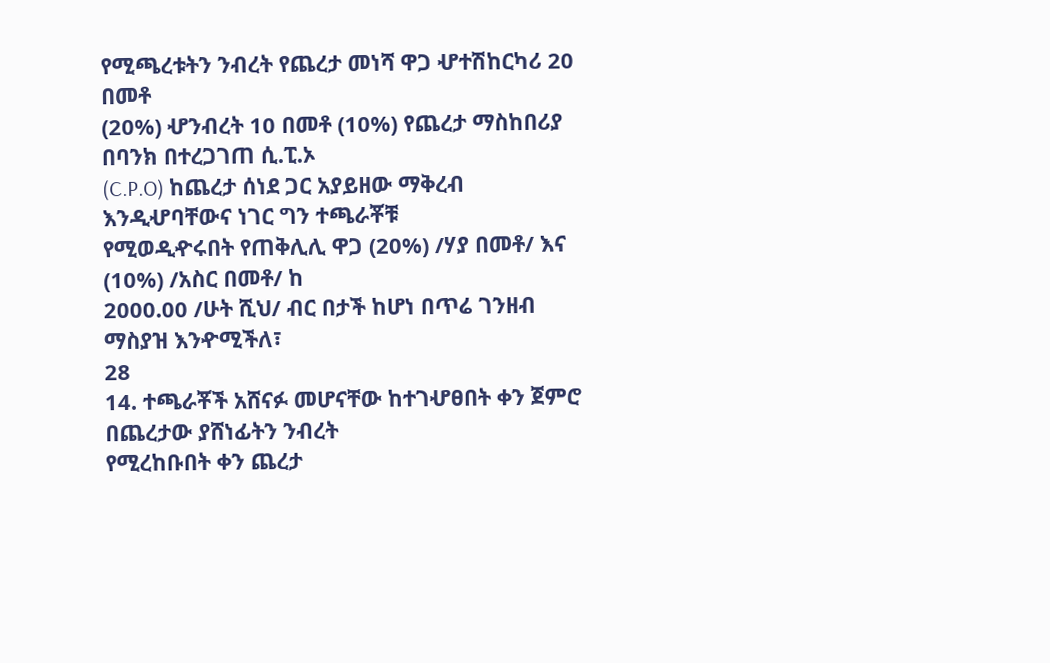የሚጫረቱትን ንብረት የጨረታ መነሻ ዋጋ ሇተሽከርካሪ 20 በመቶ
(20%) ሇንብረት 10 በመቶ (10%) የጨረታ ማስከበሪያ በባንክ በተረጋገጠ ሲ.ፒ.ኦ
(C.P.O) ከጨረታ ሰነደ ጋር አያይዘው ማቅረብ እንዲሇባቸውና ነገር ግን ተጫራቾቹ
የሚወዲዯሩበት የጠቅሊሊ ዋጋ (20%) /ሃያ በመቶ/ እና (10%) /አስር በመቶ/ ከ
2000.00 /ሁት ሺህ/ ብር በታች ከሆነ በጥሬ ገንዘብ ማስያዝ እንዯሚችለ፣
28
14. ተጫራቾች አሸናፉ መሆናቸው ከተገሇፀበት ቀን ጀምሮ በጨረታው ያሸነፊትን ንብረት
የሚረከቡበት ቀን ጨረታ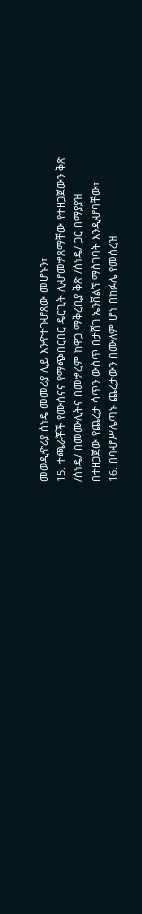መወዲዯሪያ ሰነዴ መመሪያ ሊይ እንዯተገሇጸው መሆኑን፣
15. ተጫራቾች የሙሰናና የማጭበርበር ዴርጊት ሊሇመፇጸማቸው የተዘጋጀውን ቅጽ
/ሰነዴ/ በመሙሊትና በመፇረም ከዋጋ ማቅረቢያ ቅጽ /ሰነዴ/ ጋር በማያያዝ
በተዘጋጀው የጨረታ ሳጥን ውስጥ በታሸገ ኤንቨልኘ ማስገባት እንዲሇባቸው፣
16. በባሇሥሌጣኑ ጨረታውን በሙለም ሆነ በከፉሌ የመሰረዝ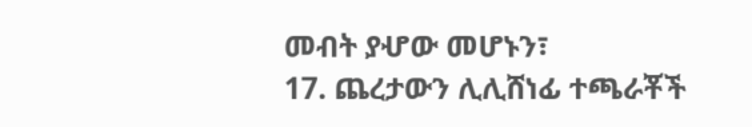መብት ያሇው መሆኑን፣
17. ጨረታውን ሊሊሸነፊ ተጫራቾች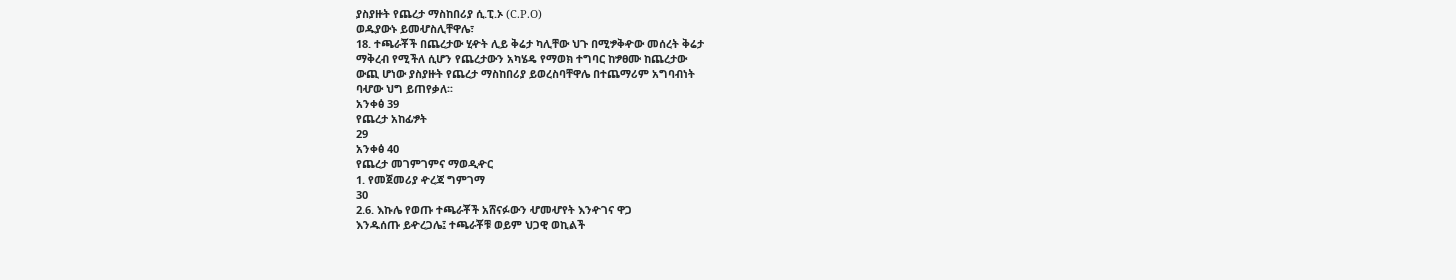ያስያዙት የጨረታ ማስከበሪያ ሲ.ፒ.ኦ (C.P.O)
ወዱያውኑ ይመሇስሊቸዋሌ፣
18. ተጫራቾች በጨረታው ሂዯት ሊይ ቅሬታ ካሊቸው ህጉ በሚፇቅዯው መሰረት ቅሬታ
ማቅረብ የሚችለ ሲሆን የጨረታውን አካሄዴ የማወክ ተግባር ከፇፀሙ ከጨረታው
ውጪ ሆነው ያስያዙት የጨረታ ማስከበሪያ ይወረስባቸዋሌ በተጨማሪም አግባብነት
ባሇው ህግ ይጠየቃለ፡፡
አንቀፅ 39
የጨረታ አከፊፇት
29
አንቀፅ 40
የጨረታ መገምገምና ማወዲዯር
1. የመጀመሪያ ዯረጃ ግምገማ
30
2.6. እኩሌ የወጡ ተጫራቾች አሸናፉውን ሇመሇየት እንዯገና ዋጋ
እንዱሰጡ ይዯረጋሌ፤ ተጫራቾቹ ወይም ህጋዊ ወኪልች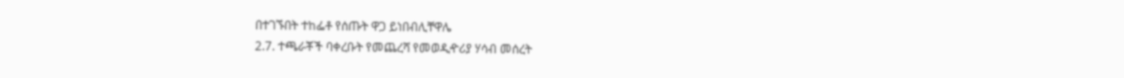በተገኙበት ተከፌቶ የሰጡት ዋጋ ይነበብሊቸዋሌ
2.7. ተጫራቾች ባቀረቡት የመጨረሻ የመወዲዯሪያ ሃሳብ መሰረት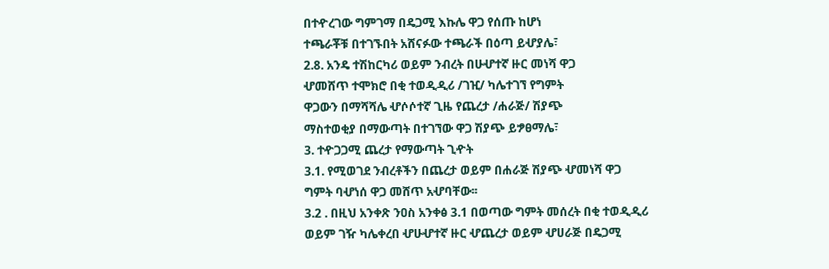በተዯረገው ግምገማ በዴጋሚ እኩሌ ዋጋ የሰጡ ከሆነ
ተጫራቾቹ በተገኙበት አሸናፉው ተጫራች በዕጣ ይሇያሌ፣
2.8. አንዴ ተሽከርካሪ ወይም ንብረት በሁሇተኛ ዙር መነሻ ዋጋ
ሇመሸጥ ተሞክሮ በቂ ተወዲዲሪ /ገዢ/ ካሌተገኘ የግምት
ዋጋውን በማሻሻሌ ሇሶሶተኛ ጊዜ የጨረታ /ሐራጅ/ ሽያጭ
ማስተወቂያ በማውጣት በተገኘው ዋጋ ሽያጭ ይፇፀማሌ፣
3. ተዯጋጋሚ ጨረታ የማውጣት ጊዯት
3.1. የሚወገደ ንብረቶችን በጨረታ ወይም በሐራጅ ሽያጭ ሇመነሻ ዋጋ
ግምት ባሇነሰ ዋጋ መሸጥ አሇባቸው፡፡
3.2 . በዚህ አንቀጽ ንዐስ አንቀፅ 3.1 በወጣው ግምት መሰረት በቂ ተወዲዲሪ
ወይም ገዥ ካሌቀረበ ሇሁሇተኛ ዙር ሇጨረታ ወይም ሇሀራጅ በዴጋሚ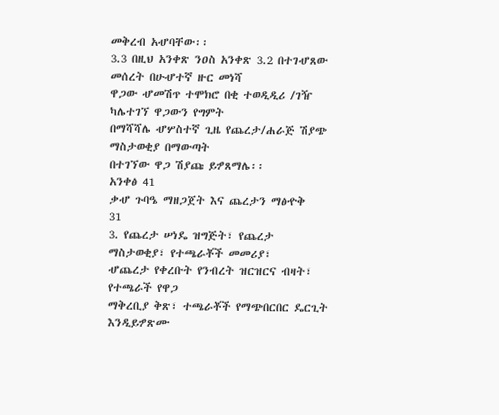መቅረብ አሇባቸው፡፡
3.3 በዚህ አንቀጽ ንዐስ አንቀጽ 3.2 በተገሇጸው መሰረት በሁሇተኛ ዙር መነሻ
ዋጋው ሇመሽጥ ተሞክሮ በቂ ተወዲዲሪ /ገዥ ካሌተገኘ ዋጋውን የግምት
በማሻሻሌ ሇሦስተኛ ጊዜ የጨረታ/ሐራጅ ሽያጭ ማስታወቂያ በማውጣት
በተገኘው ዋጋ ሽያጩ ይፇጸማሌ፡፡
አንቀፅ 41
ቃሇ ጉባዔ ማዘጋጀት እና ጨረታን ማፅዯቅ
31
3. የጨረታ ሠነዴ ዝግጅት፣ የጨረታ ማስታወቂያ፣ የተጫራቾች መመሪያ፣
ሇጨረታ የቀረቡት የንብረት ዝርዝርና ብዛት፣ የተጫራች የዋጋ
ማቅረቢያ ቅጽ፣ ተጫራቾች የማጭበርበር ዴርጊት እንዲይፇጽሙ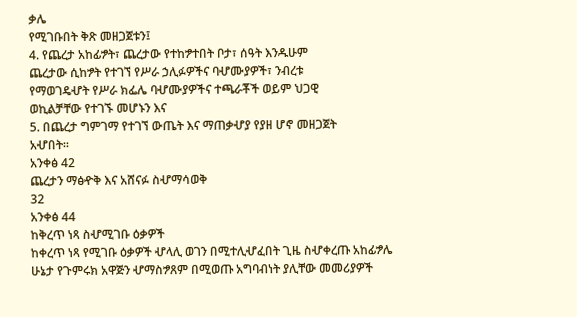ቃሌ
የሚገቡበት ቅጽ መዘጋጀቱን፤
4. የጨረታ አከፊፇት፣ ጨረታው የተከፇተበት ቦታ፣ ሰዓት እንዱሁም
ጨረታው ሲከፇት የተገኘ የሥራ ኃሊፉዎችና ባሇሙያዎች፣ ንብረቱ
የማወገዴሇት የሥራ ክፌሌ ባሇሙያዎችና ተጫራቾች ወይም ህጋዊ
ወኪልቻቸው የተገኙ መሆኑን እና
5. በጨረታ ግምገማ የተገኘ ውጤት እና ማጠቃሇያ የያዘ ሆኖ መዘጋጀት
አሇበት፡፡
አንቀፅ 42
ጨረታን ማፅዯቅ እና አሸናፉ ስሇማሳወቅ
32
አንቀፅ 44
ከቅረጥ ነጻ ስሇሚገቡ ዕቃዎች
ከቀረጥ ነጻ የሚገቡ ዕቃዎች ሇላሊ ወገን በሚተሊሇፈበት ጊዜ ስሇቀረጡ አከፊፇሌ
ሁኔታ የጉምሩክ አዋጅን ሇማስፇጸም በሚወጡ አግባብነት ያሊቸው መመሪያዎች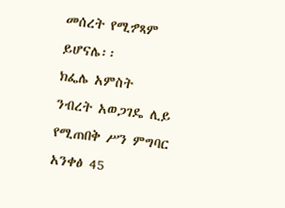መሰረት የሚፇጻም ይሆናሌ፡፡
ክፌሌ አምስት
ንብረት አወጋገዴ ሊይ የሚጠበቅ ሥን ምግባር
አንቀፅ 45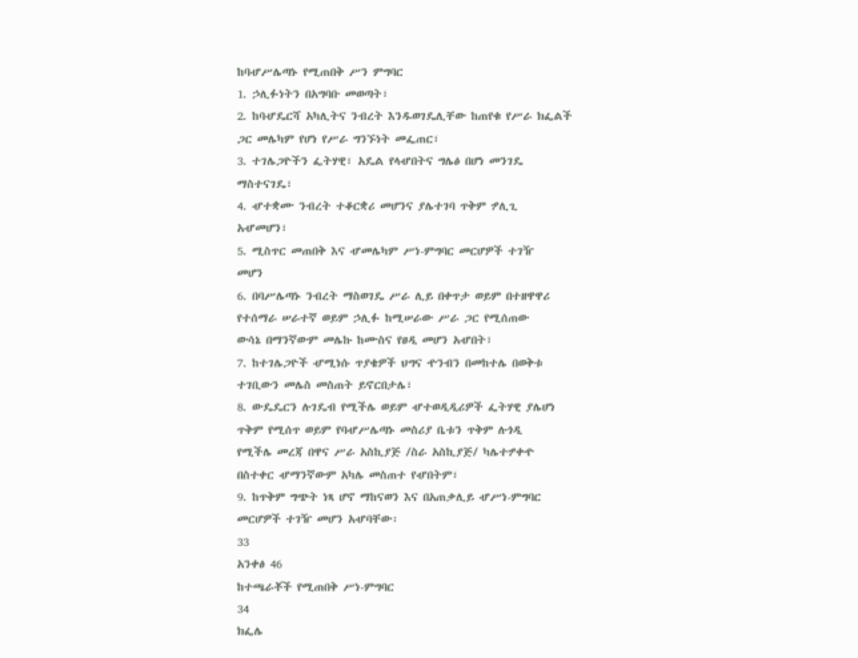ከባሇሥሌጣኑ የሚጠበቅ ሥን ምግባር
1. ኃሊፉነትን በአግባቡ መወጣት፣
2. ከባሇዴርሻ አካሊትና ንብረት እንዱወገዴሊቸው ከጠየቁ የሥራ ክፌልች
ጋር መሌካም የሆነ የሥራ ግንኙነት መፌጠር፣
3. ተገሌጋዮችን ፌትሃዊ፣ አዴል የላሇበትና ግሌፅ በሆነ መንገዴ
ማስተናገዴ፣
4. ሇተቋሙ ንብረት ተቆርቋሪ መሆንና ያሌተገባ ጥቅም ፇሊጊ
አሇመሆን፣
5. ሚስጥር መጠበቅ እና ሇመሌካም ሥነ-ምግባር መርሆዎች ተገዥ
መሆን
6. በባሥሌጣኑ ንብረት ማስወገዴ ሥራ ሊይ በቀጥታ ወይም በተዘዋዋሪ
የተሰማራ ሠራተኛ ወይም ኃሊፉ ከሚሠራው ሥራ ጋር የሚሰጠው
ውሳኔ በማንኛውም መሌኩ ከሙስና የፀዲ መሆን አሇበት፣
7. ከተገሌጋዮች ሇሚነሱ ጥያቄዎች ህግና ዯንብን በመከተሌ በወቅቱ
ተገቢውን መሌስ መስጠት ይኖርበታሌ፣
8. ውዴዴርን ሉገዴብ የሚችሌ ወይም ሇተወዲዲሪዎች ፌትሃዊ ያሌሆነ
ጥቅም የሚሰጥ ወይም የባሇሥሌጣኑ መስሪያ ቤቱን ጥቅም ሉጎዲ
የሚችሌ መረጃ በዋና ሥራ አስኪያጅ /ስራ አስኪያጅ/ ካሌተፇቀዯ
በስተቀር ሇማንኛውም አካሌ መስጠተ የሇበትም፣
9. ከጥቅም ግጭት ነጻ ሆኖ ማከናወን እና በአጠቃሊይ ሇሥነ-ምግባር
መርሆዎች ተገዥ መሆን አሇባቸው፡
33
አንቀፅ 46
ከተጫራቾች የሚጠበቅ ሥነ-ምግባር
34
ክፌሌ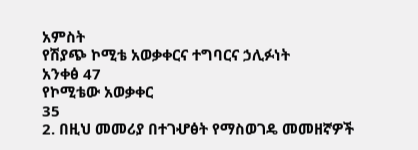አምስት
የሽያጭ ኮሚቴ አወቃቀርና ተግባርና ኃሊፉነት
አንቀፅ 47
የኮሚቴው አወቃቀር
35
2. በዚህ መመሪያ በተገሇፅት የማስወገዴ መመዘኛዎች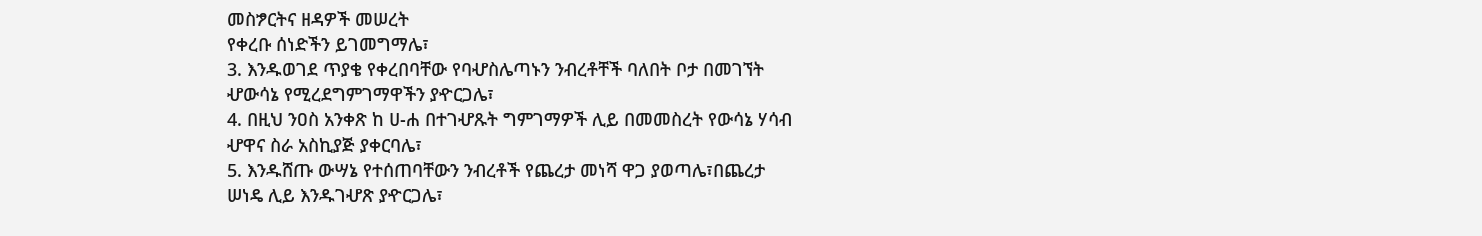መስፇርትና ዘዳዎች መሠረት
የቀረቡ ሰነድችን ይገመግማሌ፣
3. እንዱወገደ ጥያቄ የቀረበባቸው የባሇስሌጣኑን ንብረቶቸች ባለበት ቦታ በመገኘት
ሇውሳኔ የሚረደግምገማዋችን ያዯርጋሌ፣
4. በዚህ ንዐስ አንቀጽ ከ ሀ-ሐ በተገሇጹት ግምገማዎች ሊይ በመመስረት የውሳኔ ሃሳብ
ሇዋና ስራ አስኪያጅ ያቀርባሌ፣
5. እንዱሸጡ ውሣኔ የተሰጠባቸውን ንብረቶች የጨረታ መነሻ ዋጋ ያወጣሌ፣በጨረታ
ሠነዴ ሊይ እንዱገሇጽ ያዯርጋሌ፣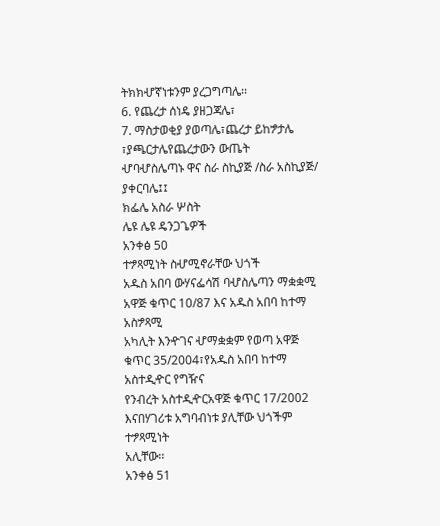ትክክሇኛነቱንም ያረጋግጣሌ፡፡
6. የጨረታ ሰነዴ ያዘጋጃሌ፣
7. ማስታወቂያ ያወጣሌ፣ጨረታ ይከፇታሌ ፣ያጫርታሌየጨረታውን ውጤት
ሇባሇስሌጣኑ ዋና ስራ ስኪያጅ /ስራ አስኪያጅ/ ያቀርባሌ፤፤
ክፌሌ አስራ ሦስት
ሌዩ ሌዩ ዴንጋጌዎች
አንቀፅ 50
ተፇጻሚነት ስሇሚኖራቸው ህጎች
አዱስ አበባ ውሃናፌሳሽ ባሇስሌጣን ማቋቋሚ አዋጅ ቁጥር 10/87 እና አዱስ አበባ ከተማ አስፇጻሚ
አካሊት እንዯገና ሇማቋቋም የወጣ አዋጅ ቁጥር 35/2004፣የአዱስ አበባ ከተማ አስተዲዯር የግዥና
የንብረት አስተዲዯርአዋጅ ቁጥር 17/2002 እናበሃገሪቱ አግባብነቱ ያሊቸው ህጎችም ተፇጻሚነት
አሊቸው፡፡
አንቀፅ 51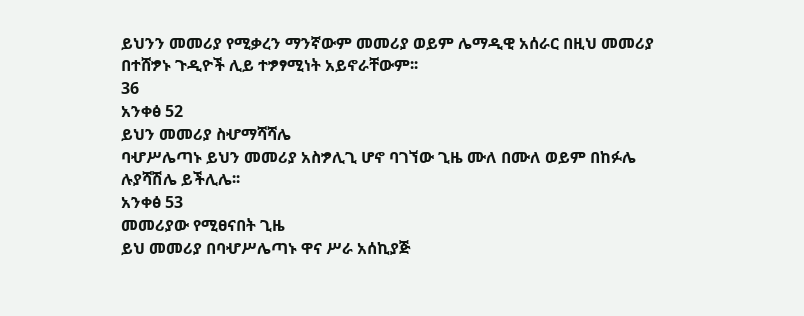ይህንን መመሪያ የሚቃረን ማንኛውም መመሪያ ወይም ሌማዲዊ አሰራር በዚህ መመሪያ
በተሸፇኑ ጉዲዮች ሊይ ተፇፃሚነት አይኖራቸውም፡፡
36
አንቀፅ 52
ይህን መመሪያ ስሇማሻሻሌ
ባሇሥሌጣኑ ይህን መመሪያ አስፇሊጊ ሆኖ ባገኘው ጊዜ ሙለ በሙለ ወይም በከፉሌ
ሉያሻሽሌ ይችሊሌ፡፡
አንቀፅ 53
መመሪያው የሚፀናበት ጊዜ
ይህ መመሪያ በባሇሥሌጣኑ ዋና ሥራ አሰኪያጅ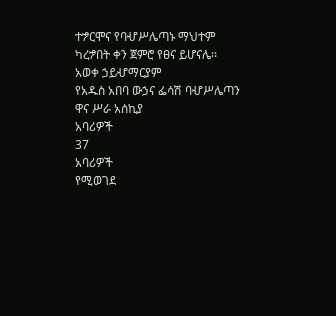ተፇርሞና የባሇሥሌጣኑ ማህተም
ካረፇበት ቀን ጀምሮ የፀና ይሆናሌ፡፡
አወቀ ኃይሇማርያም
የአዱስ አበባ ውኃና ፌሳሽ ባሇሥሌጣን
ዋና ሥራ አሰኪያ
አባሪዎች
37
አባሪዎች
የሚወገደ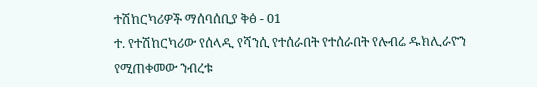ተሽከርካሪዎች ማሰባሰቢያ ቅፅ - 01
ተ. የተሽከርካሪው የሰላዲ የሻንሲ የተሰራበት የተሰራበት የሉብሬ ዱክሊራዮን የሚጠቀመው ንብረቱ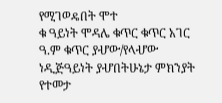የሚገወዴበት ሞተ
ቁ ዓይነት ሞዳሌ ቁጥር ቁጥር አገር ዓ.ም ቁጥር ያሇው/የላሇው ነዲጅዓይነት ያሇበትሁኔታ ምክንያት የተመታ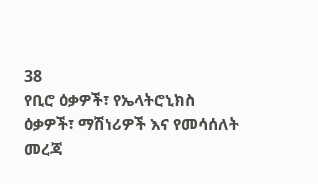38
የቢሮ ዕቃዎች፣ የኤላትሮኒክስ ዕቃዎች፣ ማሽነሪዎች እና የመሳሰለት
መረጃ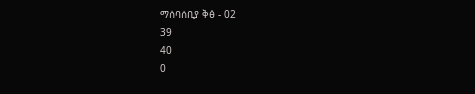ማሰባሰቢያ ቅፅ - 02
39
40
0